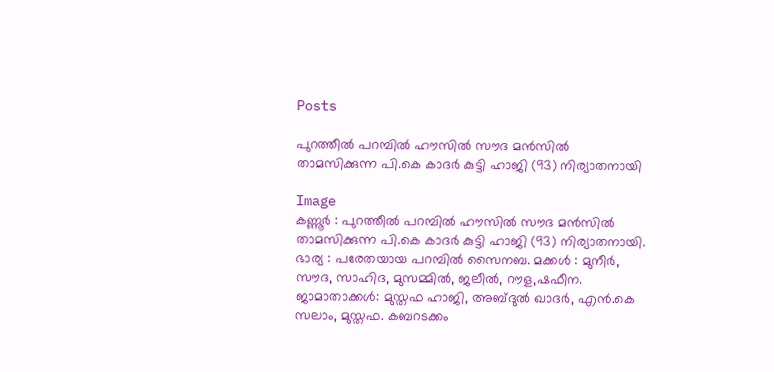Posts

പുറത്തീൽ പറമ്പിൽ ഹൗസിൽ സൗദ മൻസിൽ താമസിക്കുന്ന പി.കെ കാദർ കുട്ടി ഹാജി (93) നിര്യാതനായി

Image
കണ്ണൂർ : പുറത്തീൽ പറമ്പിൽ ഹൗസിൽ സൗദ മൻസിൽ താമസിക്കുന്ന പി.കെ കാദർ കുട്ടി ഹാജി (93) നിര്യാതനായി. ഭാര്യ : പരേതയായ പറമ്പിൽ സൈനബ. മക്കൾ : മുനീർ, സൗദ, സാഹിദ, മുസമ്മിൽ, ജലീൽ, റൗള,ഷഫീന. ജാമാതാക്കൾ: മുസ്തഫ ഹാജി, അബ്ദുൽ ഖാദർ, എൻ.കെ സലാം, മുസ്തഫ. കബറടക്കം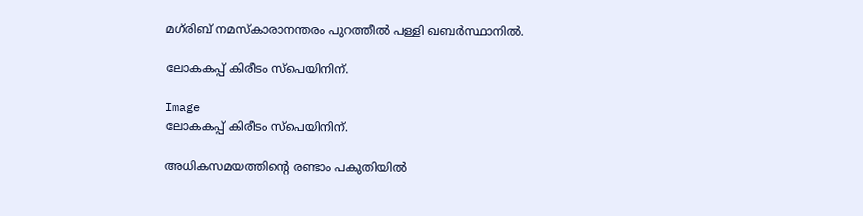മഗ്‌രിബ് നമസ്കാരാനന്തരം പുറത്തീൽ പള്ളി ഖബർസ്ഥാനിൽ.

ലോകകപ്പ് കിരീടം സ്പെയിനിന്.

Image
ലോകകപ്പ് കിരീടം സ്പെയിനിന്.

അധികസമയത്തിന്റെ രണ്ടാം പകുതിയിൽ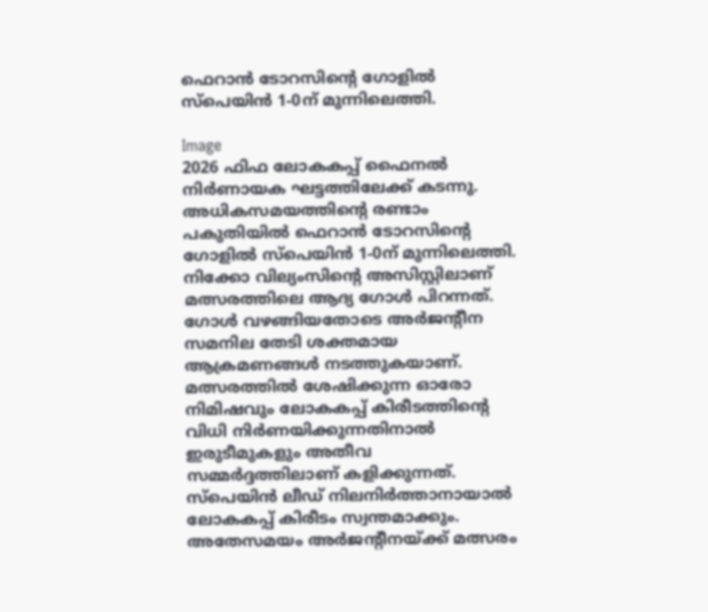ഫെറാൻ ടോറസിന്റെ ഗോളിൽ സ്‌പെയിൻ 1-0ന് മുന്നിലെത്തി.

Image
2026 ഫിഫ ലോകകപ്പ് ഫൈനൽ നിർണായക ഘട്ടത്തിലേക്ക് കടന്നു. അധികസമയത്തിന്റെ രണ്ടാം പകുതിയിൽ ഫെറാൻ ടോറസിന്റെ ഗോളിൽ സ്‌പെയിൻ 1-0ന് മുന്നിലെത്തി. നിക്കോ വില്യംസിന്റെ അസിസ്റ്റിലാണ് മത്സരത്തിലെ ആദ്യ ഗോൾ പിറന്നത്. ഗോൾ വഴങ്ങിയതോടെ അർജന്റീന സമനില തേടി ശക്തമായ ആക്രമണങ്ങൾ നടത്തുകയാണ്. മത്സരത്തിൽ ശേഷിക്കുന്ന ഓരോ നിമിഷവും ലോകകപ്പ് കിരീടത്തിന്റെ വിധി നിർണയിക്കുന്നതിനാൽ ഇരുടീമുകളും അതീവ സമ്മർദ്ദത്തിലാണ് കളിക്കുന്നത്. സ്‌പെയിൻ ലീഡ് നിലനിർത്താനായാൽ ലോകകപ്പ് കിരീടം സ്വന്തമാക്കും. അതേസമയം അർജന്റീനയ്ക്ക് മത്സരം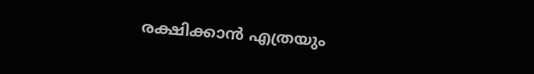രക്ഷിക്കാൻ എത്രയും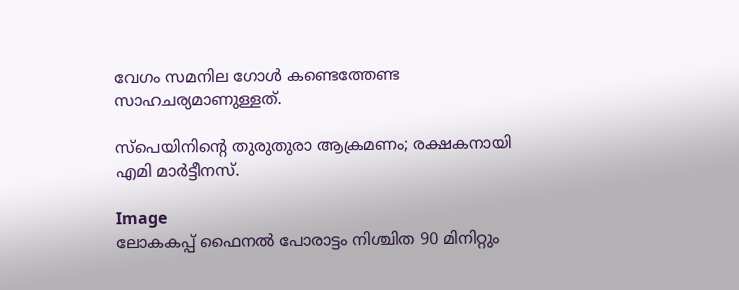വേഗം സമനില ഗോൾ കണ്ടെത്തേണ്ട സാഹചര്യമാണുള്ളത്.

സ്‌പെയിനിന്റെ തുരുതുരാ ആക്രമണം; രക്ഷകനായി എമി മാര്‍ട്ടീനസ്.

Image
ലോകകപ്പ് ഫൈനല്‍ പോരാട്ടം നിശ്ചിത 90 മിനിറ്റും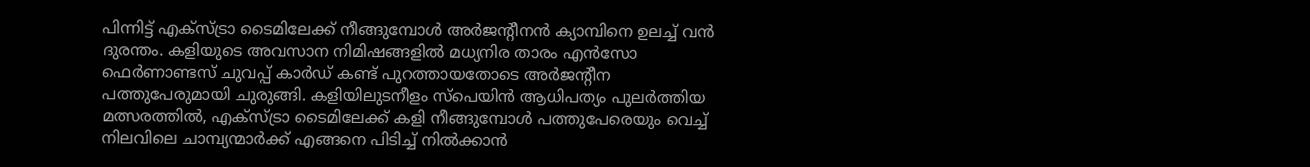പിന്നിട്ട് എക്‌സ്ട്രാ ടൈമിലേക്ക് നീങ്ങുമ്പോള്‍ അര്‍ജന്റീനന്‍ ക്യാമ്പിനെ ഉലച്ച് വന്‍ ദുരന്തം. കളിയുടെ അവസാന നിമിഷങ്ങളില്‍ മധ്യനിര താരം എന്‍സോ ഫെര്‍ണാണ്ടസ് ചുവപ്പ് കാര്‍ഡ് കണ്ട് പുറത്തായതോടെ അര്‍ജന്റീന പത്തുപേരുമായി ചുരുങ്ങി. കളിയിലുടനീളം സ്‌പെയിന്‍ ആധിപത്യം പുലര്‍ത്തിയ മത്സരത്തില്‍, എക്‌സ്ട്രാ ടൈമിലേക്ക് കളി നീങ്ങുമ്പോള്‍ പത്തുപേരെയും വെച്ച് നിലവിലെ ചാമ്പ്യന്മാര്‍ക്ക് എങ്ങനെ പിടിച്ച് നില്‍ക്കാന്‍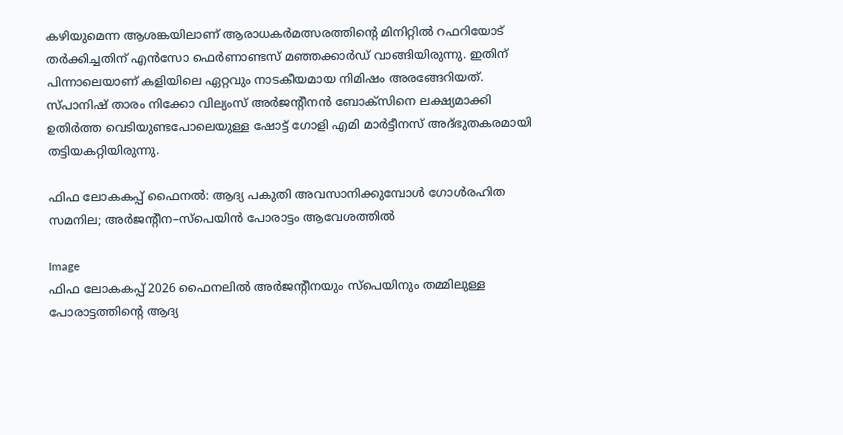കഴിയുമെന്ന ആശങ്കയിലാണ് ആരാധകര്‍മത്സരത്തിന്റെ മിനിറ്റില്‍ റഫറിയോട് തര്‍ക്കിച്ചതിന് എന്‍സോ ഫെര്‍ണാണ്ടസ് മഞ്ഞക്കാര്‍ഡ് വാങ്ങിയിരുന്നു. ഇതിന് പിന്നാലെയാണ് കളിയിലെ ഏറ്റവും നാടകീയമായ നിമിഷം അരങ്ങേറിയത്. സ്പാനിഷ് താരം നിക്കോ വില്യംസ് അര്‍ജന്റീനന്‍ ബോക്‌സിനെ ലക്ഷ്യമാക്കി ഉതിര്‍ത്ത വെടിയുണ്ടപോലെയുള്ള ഷോട്ട് ഗോളി എമി മാര്‍ട്ടീനസ് അദ്ഭുതകരമായി തട്ടിയകറ്റിയിരുന്നു.

ഫിഫ ലോകകപ്പ് ഫൈനൽ: ആദ്യ പകുതി അവസാനിക്കുമ്പോൾ ഗോൾരഹിത സമനില; അർജന്റീന–സ്പെയിൻ പോരാട്ടം ആവേശത്തിൽ

Image
ഫിഫ ലോകകപ്പ് 2026 ഫൈനലിൽ അർജന്റീനയും സ്പെയിനും തമ്മിലുള്ള പോരാട്ടത്തിന്റെ ആദ്യ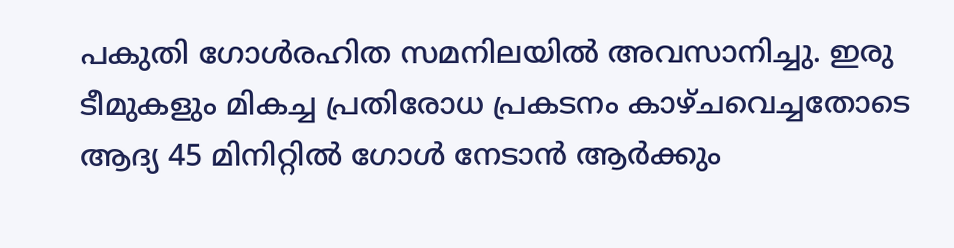പകുതി ഗോൾരഹിത സമനിലയിൽ അവസാനിച്ചു. ഇരു ടീമുകളും മികച്ച പ്രതിരോധ പ്രകടനം കാഴ്ചവെച്ചതോടെ ആദ്യ 45 മിനിറ്റിൽ ഗോൾ നേടാൻ ആർക്കും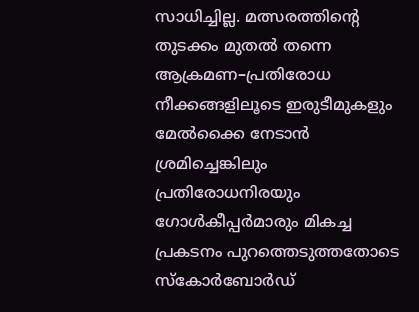സാധിച്ചില്ല. മത്സരത്തിന്റെ തുടക്കം മുതൽ തന്നെ ആക്രമണ–പ്രതിരോധ നീക്കങ്ങളിലൂടെ ഇരുടീമുകളും മേൽക്കൈ നേടാൻ ശ്രമിച്ചെങ്കിലും പ്രതിരോധനിരയും ഗോൾകീപ്പർമാരും മികച്ച പ്രകടനം പുറത്തെടുത്തതോടെ സ്കോർബോർഡ്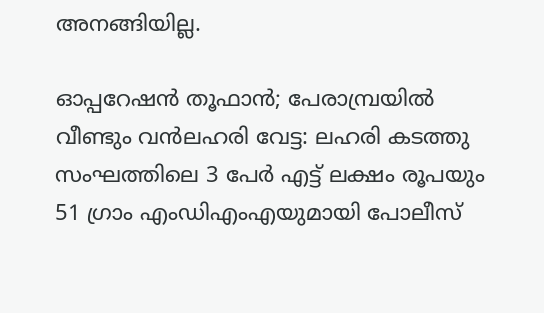അനങ്ങിയില്ല.

ഓപ്പറേഷൻ തൂഫാൻ; പേരാമ്പ്രയിൽ വീണ്ടും വൻലഹരി വേട്ട: ലഹരി കടത്തു സംഘത്തിലെ 3 പേർ എട്ട് ലക്ഷം രൂപയും 51 ഗ്രാം എംഡിഎംഎയുമായി പോലീസ്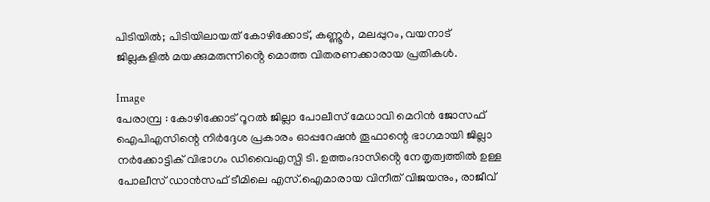പിടിയിൽ; പിടിയിലായത് കോഴിക്കോട്, കണ്ണൂർ, മലപ്പുറം, വയനാട് ജില്ലകളിൽ മയക്കുമരുന്നിൻ്റെ മൊത്ത വിതരണക്കാരായ പ്രതികൾ.

Image
പേരാമ്പ്ര : കോഴിക്കോട് റൂറൽ ജില്ലാ പോലീസ് മേധാവി മെറിൻ ജോസഫ് ഐപിഎസിന്റെ നിർദ്ദേശ പ്രകാരം ഓപ്പറേഷൻ തൂഫാന്റെ ഭാഗമായി ജില്ലാ നർക്കോട്ടിക് വിഭാഗം ഡിവൈഎസ്പി ടി. ഉത്തംദാസിൻ്റെ നേതൃത്വത്തിൽ ഉള്ള പോലീസ് ഡാൻസഫ് ടീമിലെ എസ്.ഐമാരായ വിനീത് വിജയനും, രാജീവ്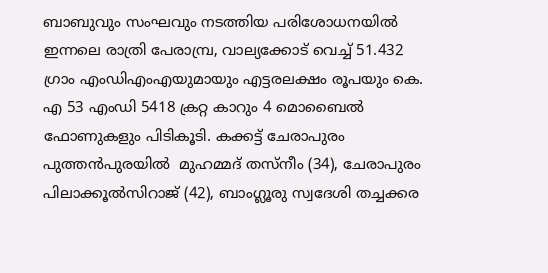ബാബുവും സംഘവും നടത്തിയ പരിശോധനയിൽ ഇന്നലെ രാത്രി പേരാമ്പ്ര, വാല്യക്കോട് വെച്ച് 51.432 ഗ്രാം എംഡിഎംഎയുമായും എട്ടരലക്ഷം രൂപയും കെ. എ 53 എംഡി 5418 ക്രറ്റ കാറും 4 മൊബൈൽ ഫോണുകളും പിടികൂടി. കക്കട്ട് ചേരാപുരം പുത്തൻപുരയിൽ  മുഹമ്മദ് തസ്നീം (34), ചേരാപുരം പിലാക്കൂൽസിറാജ് (42), ബാംഗ്ലൂരു സ്വദേശി തച്ചക്കര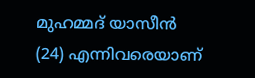മുഹമ്മദ് യാസീൻ (24) എന്നിവരെയാണ്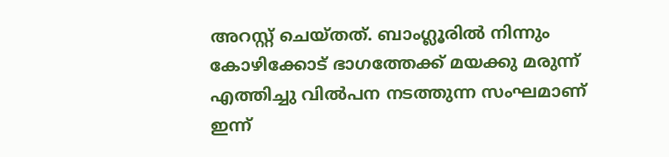അറസ്റ്റ് ചെയ്തത്. ബാംഗ്ലൂരിൽ നിന്നും കോഴിക്കോട് ഭാഗത്തേക്ക് മയക്കു മരുന്ന് എത്തിച്ചു വിൽപന നടത്തുന്ന സംഘമാണ് ഇന്ന്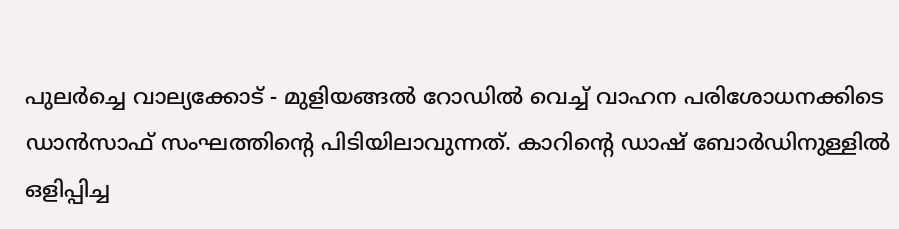പുലർച്ചെ വാല്യക്കോട് - മുളിയങ്ങൽ റോഡിൽ വെച്ച് വാഹന പരിശോധനക്കിടെ ഡാൻസാഫ് സംഘത്തിൻ്റെ പിടിയിലാവുന്നത്. കാറിൻ്റെ ഡാഷ് ബോർഡിനുള്ളിൽ ഒളിപ്പിച്ച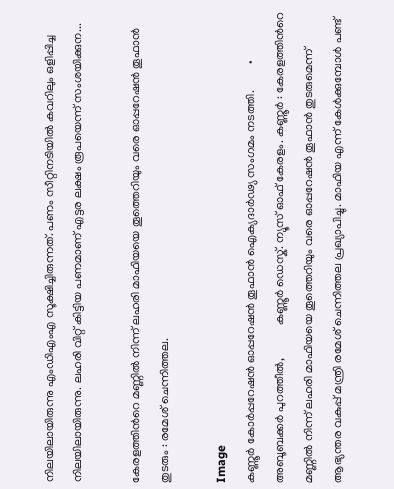നിലയിലായിരുന്നു എംഡിഎംഎ സൂക്ഷിച്ചിരുന്നത്. പണം സീറ്റിനടിയിൽ കവറിലും ഒളിപ്പിച്ച നിലയിലായിരുന്നു. ലഹരി വിറ്റ് കിട്ടിയ പണമാണ് എട്ടര ലക്ഷം രൂപയെന്ന് സംശയിക്കുന...

കേരളത്തിന്‍റെ മണ്ണില്‍ നിന്ന് ലഹരി മാഫിയയെ തൂത്തെറിയും വരെ ഓപ്പറേഷന്‍ തൂഫാന്‍ തുടരും : രമേശ് ചെന്നിത്തല.

Image
കണ്ണൂര്‍ കോര്‍പ്പറേഷന്‍ ഓപ്പറേഷന്‍ തൂഫാന്‍ ഐക്യദാര്‍ഢ്യ സംഗമം നടത്തി.         • അബൂബക്കർ പുറത്തീൽ,           കണ്ണൂർ ഡെസ്ക്. ന്യൂസ്‌ ഓഫ് കേരളം. കണ്ണൂർ : കേരളത്തിന്‍റെ മണ്ണില്‍ നിന്ന് ലഹരി മാഫിയയെ തൂത്തെറിയും വരെ ഓപ്പറേഷന്‍ തൂഫാന്‍ തുടരുമെന്ന് ആഭ്യന്തര വകുപ്പ് മന്ത്രി രമേശ്‌ ചെന്നിത്തല പ്രഖ്യാപിച്ചു. മാഫിയ എന്ന് കേള്‍ക്കുമ്പോള്‍ പണ്ട്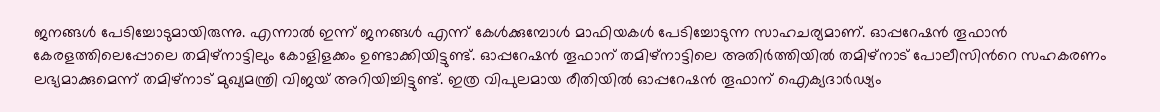ജനങ്ങള്‍ പേടിച്ചോടുമായിരുന്നു. എന്നാല്‍ ഇന്ന് ജനങ്ങള്‍ എന്ന് കേള്‍ക്കുമ്പോള്‍ മാഫിയകള്‍ പേടിച്ചോടുന്ന സാഹചര്യമാണ്. ഓപ്പറേഷന്‍ തൂഫാന്‍ കേരളത്തിലെപ്പോലെ തമിഴ്നാട്ടിലും കോളിളക്കം ഉണ്ടാക്കിയിട്ടുണ്ട്. ഓപ്പറേഷന്‍ തൂഫാന് തമിഴ്നാട്ടിലെ അതിര്‍ത്തിയില്‍ തമിഴ്നാട് പോലീസിന്‍റെ സഹകരണം ലഭ്യമാക്കുമെന്ന് തമിഴ്നാട് മുഖ്യമന്ത്രി വിജയ് അറിയിച്ചിട്ടുണ്ട്. ഇത്ര വിപുലമായ രീതിയില്‍ ഓപ്പറേഷന്‍ തൂഫാന് ഐക്യദാര്‍ഢ്യം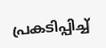പ്രകടിപ്പിച്ച്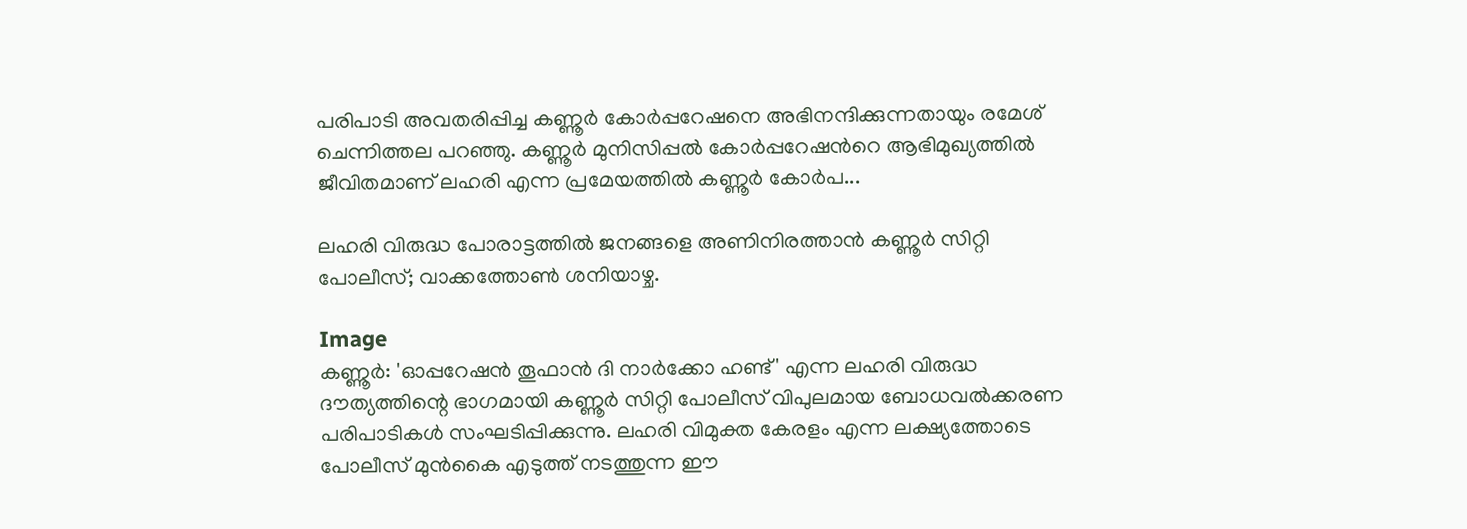പരിപാടി അവതരിപ്പിച്ച കണ്ണൂര്‍ കോര്‍പ്പറേഷനെ അഭിനന്ദിക്കുന്നതായും രമേശ് ചെന്നിത്തല പറഞ്ഞു. കണ്ണൂര്‍ മുനിസിപ്പല്‍ കോര്‍പ്പറേഷന്‍റെ ആഭിമുഖ്യത്തില്‍ ജീവിതമാണ് ലഹരി എന്ന പ്രമേയത്തില്‍ കണ്ണൂര്‍ കോര്‍പ...

ലഹരി വിരുദ്ധ പോരാട്ടത്തിൽ ജനങ്ങളെ അണിനിരത്താൻ കണ്ണൂർ സിറ്റി പോലീസ്; വാക്കത്തോൺ ശനിയാഴ്ച.

Image
കണ്ണൂർ: 'ഓപ്പറേഷൻ തൂഫാൻ ദി നാർക്കോ ഹണ്ട്' എന്ന ലഹരി വിരുദ്ധ ദൗത്യത്തിന്റെ ഭാഗമായി കണ്ണൂർ സിറ്റി പോലീസ് വിപുലമായ ബോധവൽക്കരണ പരിപാടികൾ സംഘടിപ്പിക്കുന്നു. ലഹരി വിമുക്ത കേരളം എന്ന ലക്ഷ്യത്തോടെ പോലീസ് മുൻകൈ എടുത്ത് നടത്തുന്ന ഈ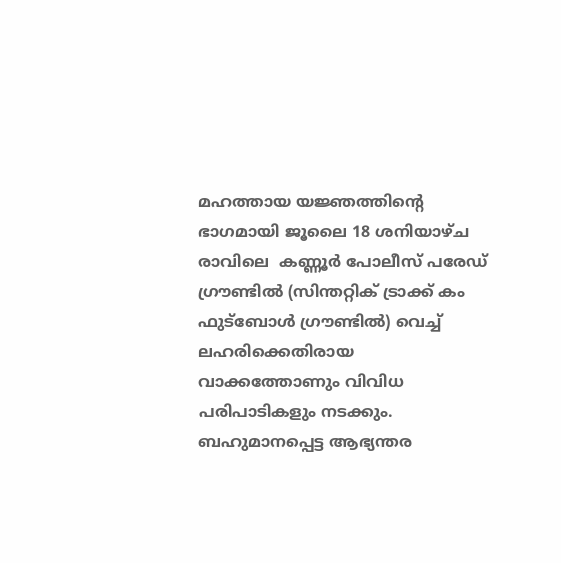മഹത്തായ യജ്ഞത്തിന്റെ ഭാഗമായി ജൂലൈ 18 ശനിയാഴ്ച രാവിലെ  കണ്ണൂർ പോലീസ് പരേഡ് ഗ്രൗണ്ടിൽ (സിന്തറ്റിക് ട്രാക്ക് കം ഫുട്ബോൾ ഗ്രൗണ്ടിൽ) വെച്ച് ലഹരിക്കെതിരായ വാക്കത്തോണും വിവിധ പരിപാടികളും നടക്കും. ബഹുമാനപ്പെട്ട ആഭ്യന്തര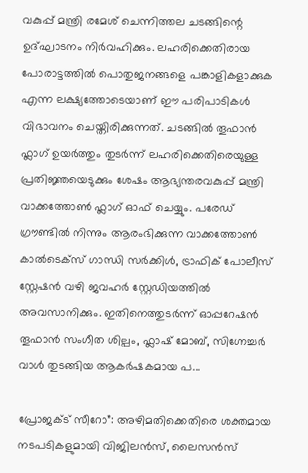വകുപ്പ് മന്ത്രി രമേശ് ചെന്നിത്തല ചടങ്ങിന്റെ ഉദ്ഘാടനം നിർവഹിക്കും. ലഹരിക്കെതിരായ പോരാട്ടത്തിൽ പൊതുജനങ്ങളെ പങ്കാളികളാക്കുക എന്ന ലക്ഷ്യത്തോടെയാണ് ഈ പരിപാടികൾ വിഭാവനം ചെയ്തിരിക്കുന്നത്. ചടങ്ങിൽ തൂഫാൻ ഫ്ലാഗ് ഉയർത്തും തുടർന്ന് ലഹരിക്കെതിരെയുള്ള പ്രതിജ്ഞയെടുക്കും ശേഷം ആഭ്യന്തരവകുപ്പ് മന്ത്രി വാക്കത്തോൺ ഫ്ലാഗ് ഓഫ് ചെയ്യും. പരേഡ് ഗ്രൗണ്ടിൽ നിന്നും ആരംഭിക്കുന്ന വാക്കത്തോൺ കാൽടെക്സ് ഗാന്ധി സർക്കിൾ, ട്രാഫിക് പോലീസ് സ്റ്റേഷൻ വഴി ജവഹർ സ്റ്റേഡിയത്തിൽ അവസാനിക്കും. ഇതിനെത്തുടർന്ന് ഓപ്പറേഷൻ തൂഫാൻ സംഗീത ശില്പം, ഫ്ലാഷ് മോബ്, സിഗ്നേച്ചർ വാൾ തുടങ്ങിയ ആകർഷകമായ പ...

പ്രോജക്ട് സീറോ”: അഴിമതിക്കെതിരെ ശക്തമായ നടപടികളുമായി വിജിലൻസ്, ലൈസൻസ്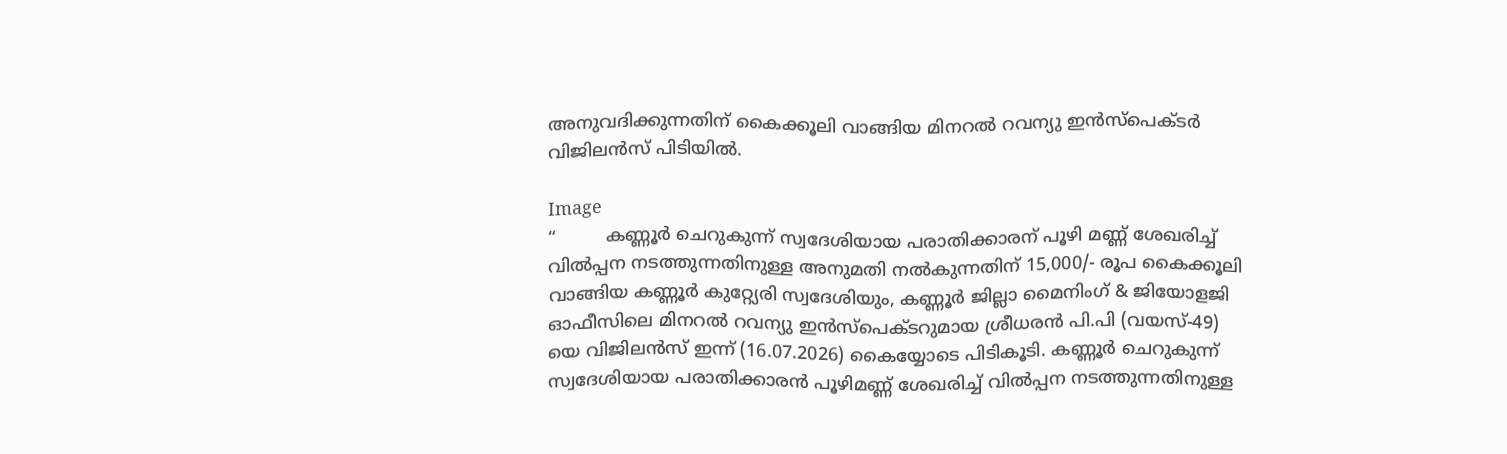അനുവദിക്കുന്നതിന് കൈക്കൂലി വാങ്ങിയ മിനറൽ റവന്യു ഇൻസ്പെക്ടർ വിജിലൻസ് പിടിയിൽ.

Image
“         കണ്ണൂർ ചെറുകുന്ന് സ്വദേശിയായ പരാതിക്കാരന് പൂഴി മണ്ണ് ശേഖരിച്ച് വിൽപ്പന നടത്തുന്നതിനുള്ള അനുമതി നൽകുന്നതിന് 15,000/- രൂപ കൈക്കൂലി വാങ്ങിയ കണ്ണൂർ കുറ്റ്യേരി സ്വദേശിയും, കണ്ണൂർ ജില്ലാ മൈനിംഗ് & ജിയോളജി ഓഫീസിലെ മിനറൽ റവന്യു ഇൻസ്പെക്ടറുമായ ശ്രീധരൻ പി.പി (വയസ്-49) യെ വിജിലൻസ് ഇന്ന് (16.07.2026) കൈയ്യോടെ പിടികൂടി. കണ്ണൂർ ചെറുകുന്ന് സ്വദേശിയായ പരാതിക്കാരൻ പൂഴിമണ്ണ് ശേഖരിച്ച് വിൽപ്പന നടത്തുന്നതിനുള്ള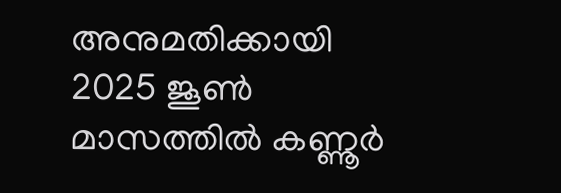അനുമതിക്കായി 2025 ജൂൺ മാസത്തിൽ കണ്ണൂർ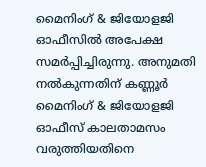മൈനിംഗ് & ജിയോളജി ഓഫീസിൽ അപേക്ഷ സമർപ്പിച്ചിരുന്നു. അനുമതി നൽകുന്നതിന് കണ്ണൂർ മൈനിംഗ് & ജിയോളജി ഓഫീസ് കാലതാമസം വരുത്തിയതിനെ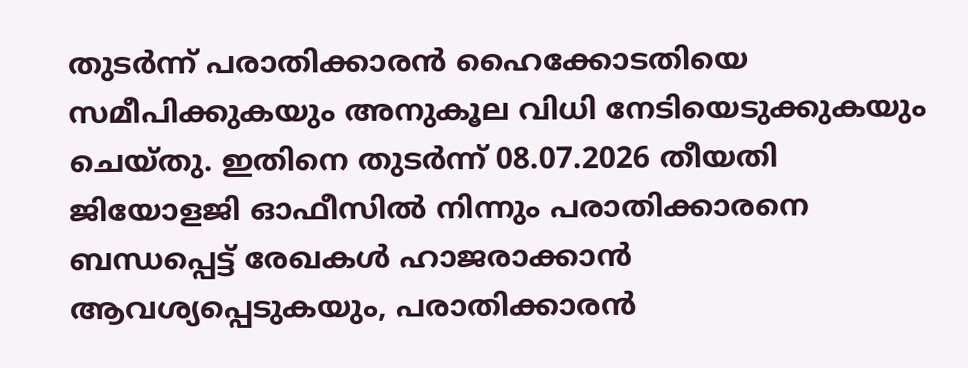തുടർന്ന് പരാതിക്കാരൻ ഹൈക്കോടതിയെ സമീപിക്കുകയും അനുകൂല വിധി നേടിയെടുക്കുകയും ചെയ്തു. ഇതിനെ തുടർന്ന് 08.07.2026 തീയതി ജിയോളജി ഓഫീസിൽ നിന്നും പരാതിക്കാരനെ ബന്ധപ്പെട്ട് രേഖകൾ ഹാജരാക്കാൻ ആവശ്യപ്പെടുകയും, പരാതിക്കാരൻ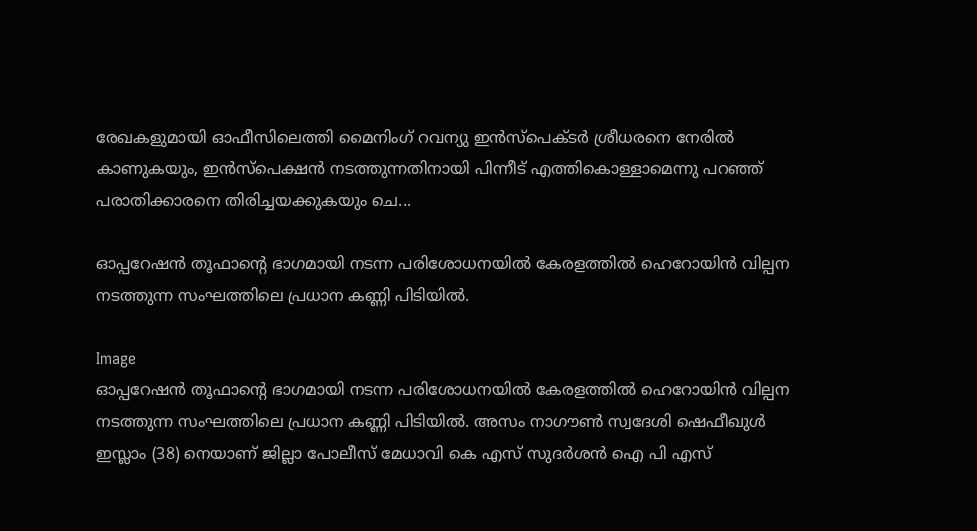രേഖകളുമായി ഓഫീസിലെത്തി മൈനിംഗ് റവന്യു ഇൻസ്പെക്ടർ ശ്രീധരനെ നേരിൽ കാണുകയും, ഇൻസ്പെക്ഷൻ നടത്തുന്നതിനായി പിന്നീട് എത്തികൊള്ളാമെന്നു പറഞ്ഞ് പരാതിക്കാരനെ തിരിച്ചയക്കുകയും ചെ...

ഓപ്പറേഷൻ തൂഫാന്റെ ഭാഗമായി നടന്ന പരിശോധനയിൽ കേരളത്തിൽ ഹെറോയിൻ വില്പന നടത്തുന്ന സംഘത്തിലെ പ്രധാന കണ്ണി പിടിയിൽ.

Image
ഓപ്പറേഷൻ തൂഫാന്റെ ഭാഗമായി നടന്ന പരിശോധനയിൽ കേരളത്തിൽ ഹെറോയിൻ വില്പന നടത്തുന്ന സംഘത്തിലെ പ്രധാന കണ്ണി പിടിയിൽ. അസം നാഗൗൺ സ്വദേശി ഷെഫീഖുൾ ഇസ്ലാം (38) നെയാണ് ജില്ലാ പോലീസ് മേധാവി കെ എസ് സുദർശൻ ഐ പി എസ്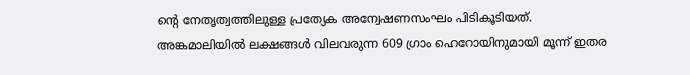ന്റെ നേതൃത്വത്തിലുള്ള പ്രത്യേക അന്വേഷണസംഘം പിടികൂടിയത്. അങ്കമാലിയിൽ ലക്ഷങ്ങൾ വിലവരുന്ന 609 ഗ്രാം ഹെറോയിനുമായി മൂന്ന് ഇതര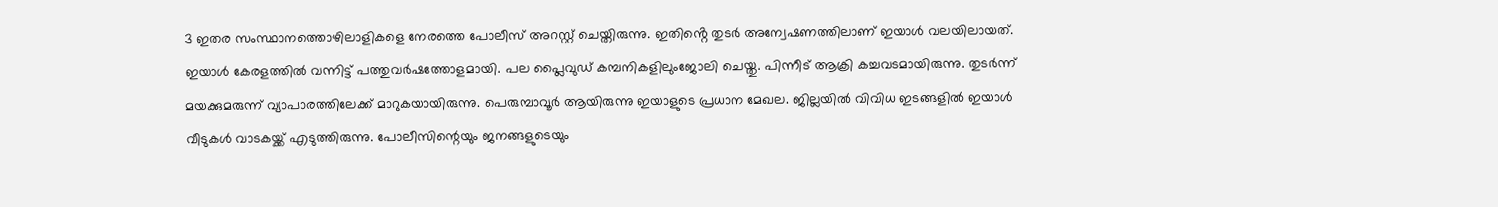3 ഇതര സംസ്ഥാനത്തൊഴിലാളികളെ നേരത്തെ പോലീസ് അറസ്റ്റ് ചെയ്തിരുന്നു. ഇതിൻ്റെ തുടർ അന്വേഷണത്തിലാണ് ഇയാൾ വലയിലായത്. ഇയാൾ കേരളത്തിൽ വന്നിട്ട് പത്തുവർഷത്തോളമായി. പല പ്ലൈവുഡ് കമ്പനികളിലുംജോലി ചെയ്തു. പിന്നീട് ആക്രി കച്ചവടമായിരുന്നു. തുടർന്ന് മയക്കുമരുന്ന് വ്യാപാരത്തിലേക്ക് മാറുകയായിരുന്നു. പെരുമ്പാവൂർ ആയിരുന്നു ഇയാളുടെ പ്രധാന മേഖല. ജില്ലയിൽ വിവിധ ഇടങ്ങളിൽ ഇയാൾ വീടുകൾ വാടകയ്ക്ക് എടുത്തിരുന്നു. പോലീസിന്റെയും ജനങ്ങളുടെയും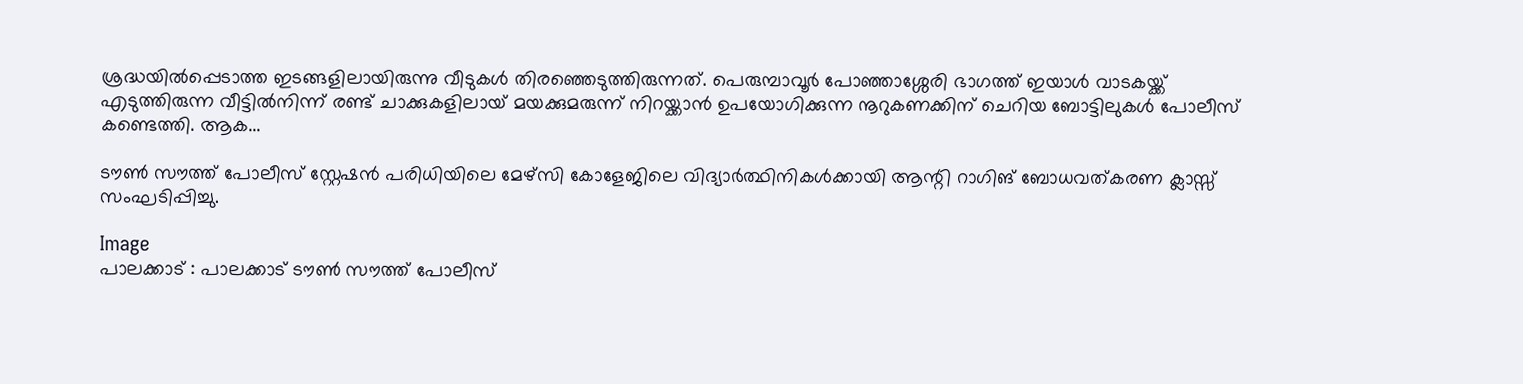ശ്രദ്ധയിൽപ്പെടാത്ത ഇടങ്ങളിലായിരുന്നു വീടുകൾ തിരഞ്ഞെടുത്തിരുന്നത്. പെരുമ്പാവൂർ പോഞ്ഞാശ്ശേരി ഭാഗത്ത് ഇയാൾ വാടകയ്ക്ക് എടുത്തിരുന്ന വീട്ടിൽനിന്ന് രണ്ട് ചാക്കുകളിലായ് മയക്കുമരുന്ന് നിറയ്ക്കാൻ ഉപയോഗിക്കുന്ന നൂറുകണക്കിന് ചെറിയ ബോട്ടിലുകൾ പോലീസ് കണ്ടെത്തി. ആക...

ടൗൺ സൗത്ത് പോലീസ് സ്റ്റേഷൻ പരിധിയിലെ മേഴ്സി കോളേജിലെ വിദ്യാർത്ഥിനികൾക്കായി ആന്റി റാഗിങ് ബോധവത്കരണ ക്ലാസ്സ് സംഘടിപ്പിച്ചു.

Image
പാലക്കാട്‌ : പാലക്കാട് ടൗൺ സൗത്ത് പോലീസ്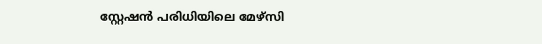സ്റ്റേഷൻ പരിധിയിലെ മേഴ്സി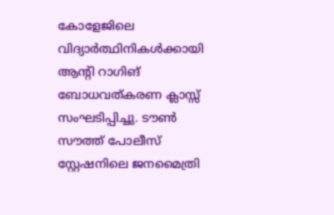കോളേജിലെ വിദ്യാർത്ഥിനികൾക്കായി ആന്റി റാഗിങ് ബോധവത്കരണ ക്ലാസ്സ് സംഘടിപ്പിച്ചു. ടൗൺ സൗത്ത് പോലീസ് സ്റ്റേഷനിലെ ജനമൈത്രി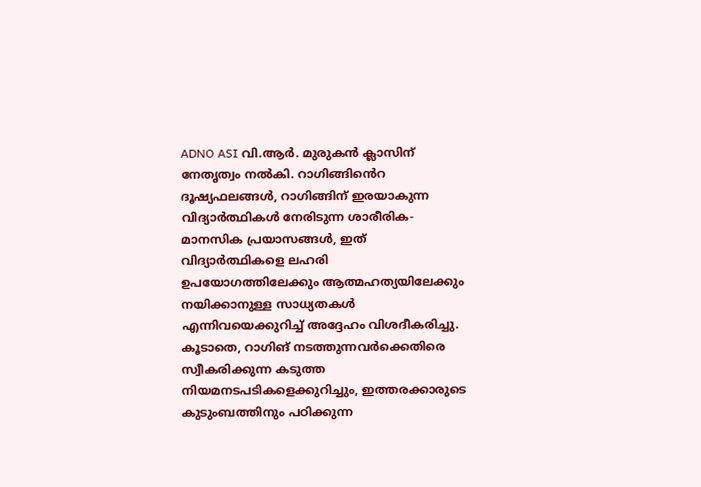ADNO ASI വി.ആർ. മുരുകൻ ക്ലാസിന് നേതൃത്വം നൽകി. റാഗിങ്ങിൻെറ ദൂഷ്യഫലങ്ങൾ, റാഗിങ്ങിന് ഇരയാകുന്ന വിദ്യാർത്ഥികൾ നേരിടുന്ന ശാരീരിക-മാനസിക പ്രയാസങ്ങൾ, ഇത് വിദ്യാർത്ഥികളെ ലഹരി ഉപയോഗത്തിലേക്കും ആത്മഹത്യയിലേക്കും നയിക്കാനുള്ള സാധ്യതകൾ എന്നിവയെക്കുറിച്ച് അദ്ദേഹം വിശദീകരിച്ചു. കൂടാതെ, റാഗിങ് നടത്തുന്നവർക്കെതിരെ സ്വീകരിക്കുന്ന കടുത്ത നിയമനടപടികളെക്കുറിച്ചും, ഇത്തരക്കാരുടെ കുടുംബത്തിനും പഠിക്കുന്ന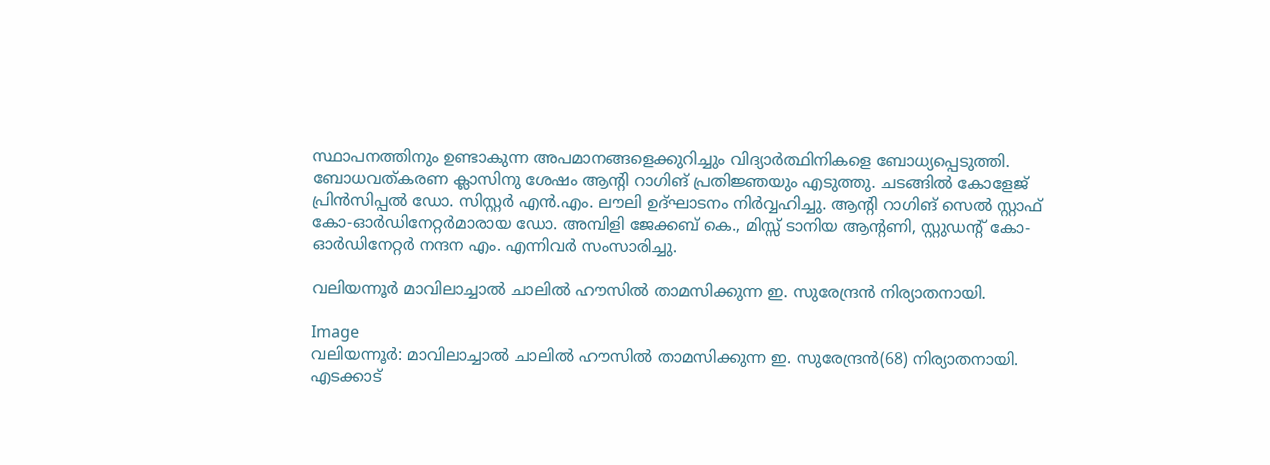സ്ഥാപനത്തിനും ഉണ്ടാകുന്ന അപമാനങ്ങളെക്കുറിച്ചും വിദ്യാർത്ഥിനികളെ ബോധ്യപ്പെടുത്തി. ബോധവത്കരണ ക്ലാസിനു ശേഷം ആന്റി റാഗിങ് പ്രതിജ്ഞയും എടുത്തു. ചടങ്ങിൽ കോളേജ് പ്രിൻസിപ്പൽ ഡോ. സിസ്റ്റർ എൻ.എം. ലൗലി ഉദ്ഘാടനം നിർവ്വഹിച്ചു. ആന്റി റാഗിങ് സെൽ സ്റ്റാഫ് കോ-ഓർഡിനേറ്റർമാരായ ഡോ. അമ്പിളി ജേക്കബ് കെ., മിസ്സ് ടാനിയ ആന്റണി, സ്റ്റുഡന്റ് കോ-ഓർഡിനേറ്റർ നന്ദന എം. എന്നിവർ സംസാരിച്ചു.

വലിയന്നൂർ മാവിലാച്ചാൽ ചാലിൽ ഹൗസിൽ താമസിക്കുന്ന ഇ. സുരേന്ദ്രൻ നിര്യാതനായി.

Image
വലിയന്നൂർ: മാവിലാച്ചാൽ ചാലിൽ ഹൗസിൽ താമസിക്കുന്ന ഇ. സുരേന്ദ്രൻ(68) നിര്യാതനായി. എടക്കാട്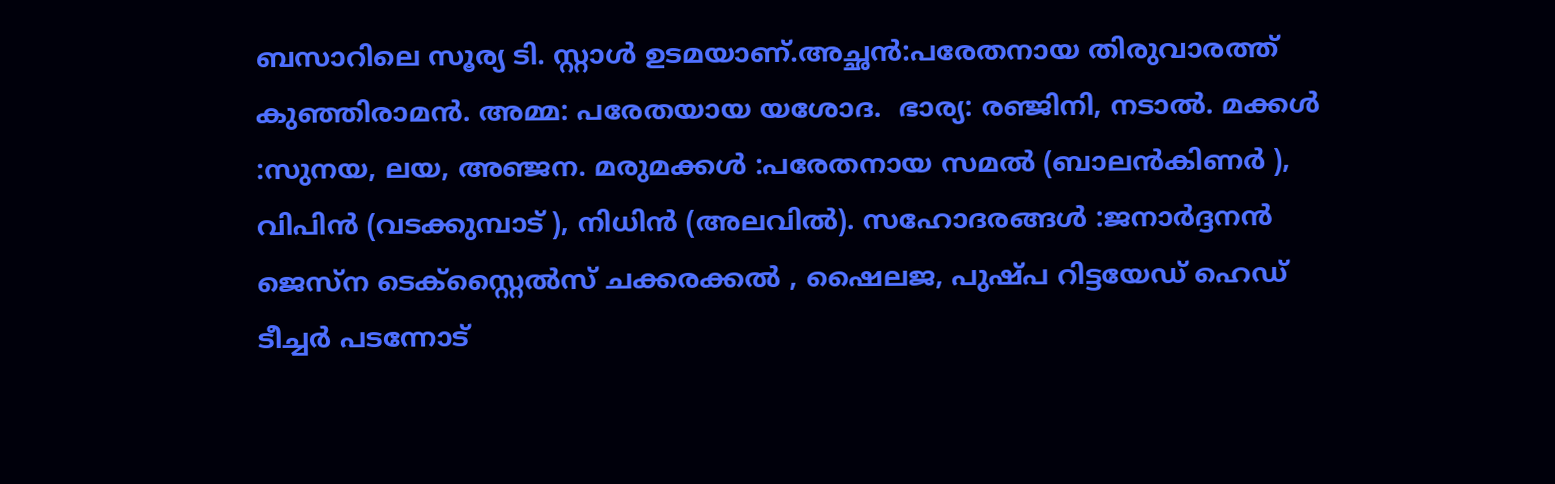ബസാറിലെ സൂര്യ ടി. സ്റ്റാൾ ഉടമയാണ്.അച്ഛൻ:പരേതനായ തിരുവാരത്ത് കുഞ്ഞിരാമൻ. അമ്മ: പരേതയായ യശോദ.  ഭാര്യ: രഞ്ജിനി, നടാൽ. മക്കൾ :സുനയ, ലയ, അഞ്ജന. മരുമക്കൾ :പരേതനായ സമൽ (ബാലൻകിണർ ), വിപിൻ (വടക്കുമ്പാട് ), നിധിൻ (അലവിൽ). സഹോദരങ്ങൾ :ജനാർദ്ദനൻ ജെസ്ന ടെക്സ്റ്റൈൽസ് ചക്കരക്കൽ , ഷൈലജ, പുഷ്പ റിട്ടയേഡ് ഹെഡ് ടീച്ചർ പടന്നോട്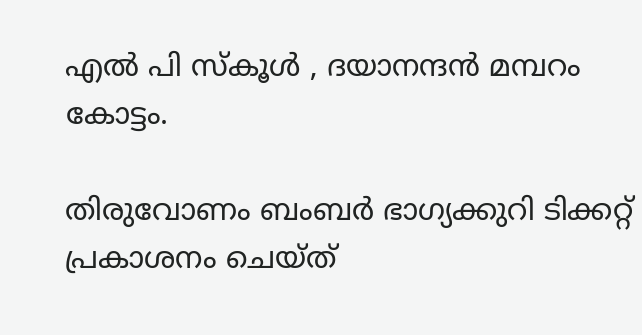എൽ പി സ്കൂൾ , ദയാനന്ദൻ മമ്പറം കോട്ടം.

തിരുവോണം ബംബർ ഭാഗ്യക്കുറി ടിക്കറ്റ് പ്രകാശനം ചെയ്ത്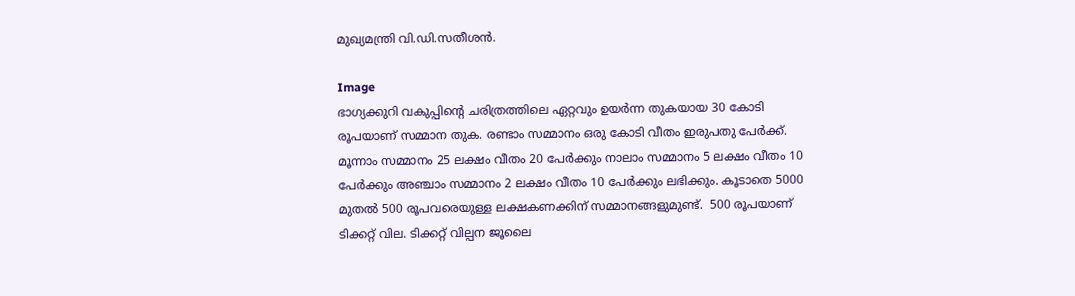മുഖ്യമന്ത്രി വി.ഡി.സതീശൻ.

Image
ഭാഗ്യക്കുറി വകുപ്പിന്റെ ചരിത്രത്തിലെ ഏറ്റവും ഉയർന്ന തുകയായ 30 കോടി രൂപയാണ് സമ്മാന തുക. രണ്ടാം സമ്മാനം ഒരു കോടി വീതം ഇരുപതു പേർക്ക്. മൂന്നാം സമ്മാനം 25 ലക്ഷം വീതം 20 പേർക്കും നാലാം സമ്മാനം 5 ലക്ഷം വീതം 10 പേർക്കും അഞ്ചാം സമ്മാനം 2 ലക്ഷം വീതം 10 പേർക്കും ലഭിക്കും. കൂടാതെ 5000 മുതൽ 500 രൂപവരെയുള്ള ലക്ഷകണക്കിന് സമ്മാനങ്ങളുമുണ്ട്.  500 രൂപയാണ് ടിക്കറ്റ് വില. ടിക്കറ്റ് വില്പന ജൂലൈ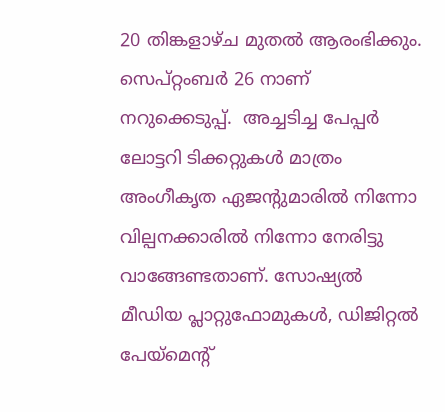20 തിങ്കളാഴ്ച മുതൽ ആരംഭിക്കും. സെപ്റ്റംബർ 26 നാണ് നറുക്കെടുപ്പ്.  അച്ചടിച്ച പേപ്പർ ലോട്ടറി ടിക്കറ്റുകൾ മാത്രം അംഗീകൃത ഏജന്റുമാരിൽ നിന്നോ വില്പനക്കാരിൽ നിന്നോ നേരിട്ടു വാങ്ങേണ്ടതാണ്. സോഷ്യൽ മീഡിയ പ്ലാറ്റുഫോമുകൾ, ഡിജിറ്റൽ പേയ്മെന്റ്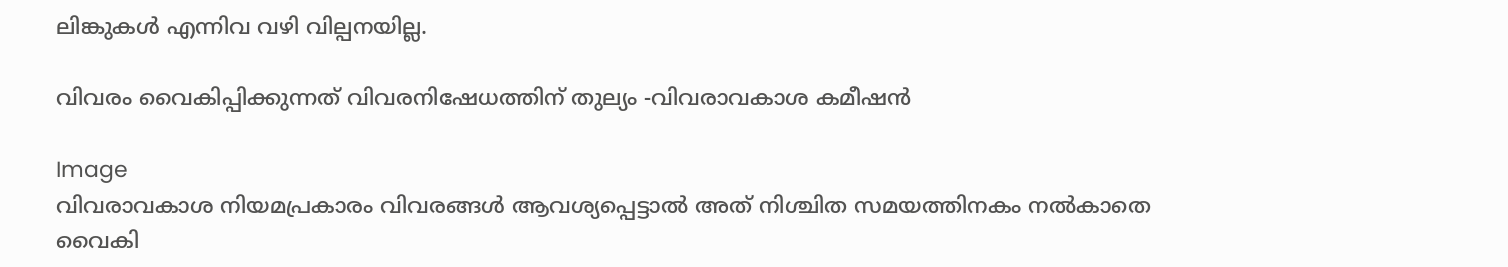ലിങ്കുകൾ എന്നിവ വഴി വില്പനയില്ല.

വിവരം വൈകിപ്പിക്കുന്നത് വിവരനിഷേധത്തിന് തുല്യം -വിവരാവകാശ കമീഷന്‍

Image
വിവരാവകാശ നിയമപ്രകാരം വിവരങ്ങള്‍ ആവശ്യപ്പെട്ടാല്‍ അത് നിശ്ചിത സമയത്തിനകം നല്‍കാതെ വൈകി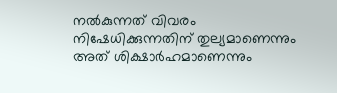നല്‍കുന്നത് വിവരം നിഷേധിക്കുന്നതിന് തുല്യമാണെന്നും അത് ശിക്ഷാര്‍ഹമാണെന്നും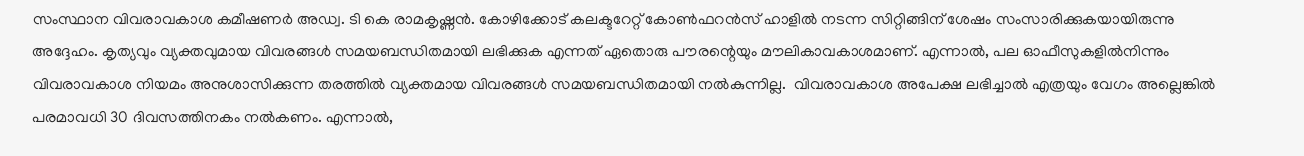സംസ്ഥാന വിവരാവകാശ കമീഷണര്‍ അഡ്വ. ടി കെ രാമകൃഷ്ണന്‍. കോഴിക്കോട് കലക്ടറേറ്റ് കോണ്‍ഫറന്‍സ് ഹാളില്‍ നടന്ന സിറ്റിങ്ങിന് ശേഷം സംസാരിക്കുകയായിരുന്നു അദ്ദേഹം. കൃത്യവും വ്യക്തവുമായ വിവരങ്ങള്‍ സമയബന്ധിതമായി ലഭിക്കുക എന്നത് ഏതൊരു പൗരന്റെയും മൗലികാവകാശമാണ്. എന്നാല്‍, പല ഓഫീസുകളില്‍നിന്നും വിവരാവകാശ നിയമം അനുശാസിക്കുന്ന തരത്തില്‍ വ്യക്തമായ വിവരങ്ങള്‍ സമയബന്ധിതമായി നല്‍കുന്നില്ല.  വിവരാവകാശ അപേക്ഷ ലഭിച്ചാല്‍ എത്രയും വേഗം അല്ലെങ്കില്‍ പരമാവധി 30 ദിവസത്തിനകം നല്‍കണം. എന്നാല്‍,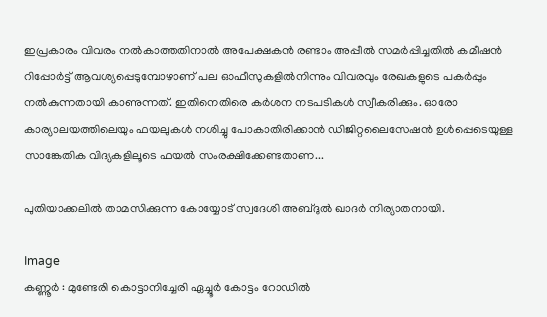ഇപ്രകാരം വിവരം നല്‍കാത്തതിനാല്‍ അപേക്ഷകന്‍ രണ്ടാം അപ്പീല്‍ സമര്‍പ്പിച്ചതില്‍ കമീഷന്‍ റിപ്പോര്‍ട്ട് ആവശ്യപ്പെടുമ്പോഴാണ് പല ഓഫീസുകളില്‍നിന്നും വിവരവും രേഖകളുടെ പകര്‍പ്പും നല്‍കുന്നതായി കാണുന്നത്. ഇതിനെതിരെ കര്‍ശന നടപടികള്‍ സ്വീകരിക്കും. ഓരോ കാര്യാലയത്തിലെയും ഫയലുകള്‍ നശിച്ചു പോകാതിരിക്കാന്‍ ഡിജിറ്റലൈസേഷന്‍ ഉള്‍പ്പെടെയുള്ള സാങ്കേതിക വിദ്യകളിലൂടെ ഫയല്‍ സംരക്ഷിക്കേണ്ടതാണ...

പുതിയാക്കലിൽ താമസിക്കുന്ന കോയ്യോട് സ്വദേശി അബ്ദുൽ ഖാദർ നിര്യാതനായി.

Image
കണ്ണൂർ : മുണ്ടേരി കൊട്ടാനിച്ചേരി ഏച്ചൂർ കോട്ടം റോഡിൽ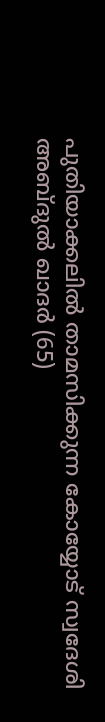പുതിയാക്കലിൽ താമസിക്കുന്ന കോയ്യോട് സ്വദേശി അബ്ദുൽ ഖാദർ (65)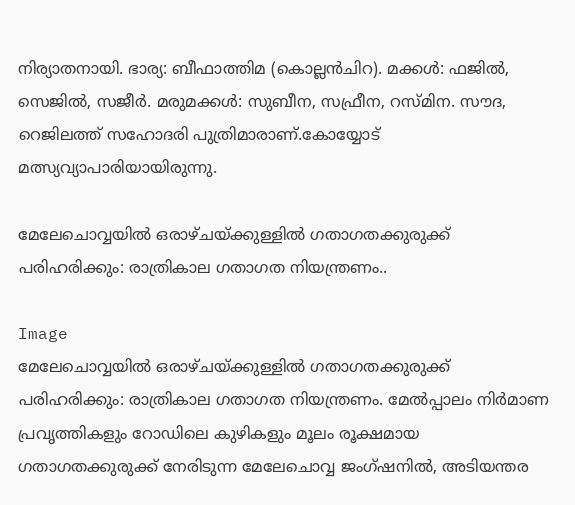നിര്യാതനായി. ഭാര്യ: ബീഫാത്തിമ (കൊല്ലൻചിറ). മക്കൾ: ഫജിൽ, സെജിൽ, സജീർ. മരുമക്കൾ: സുബീന, സഫ്രീന, റസ്മിന. സൗദ, റെജിലത്ത് സഹോദരി പുത്രിമാരാണ്.കോയ്യോട് മത്സ്യവ്യാപാരിയായിരുന്നു.

മേലേചൊവ്വയിൽ ഒരാഴ്ചയ്ക്കുള്ളിൽ ഗതാഗതക്കുരുക്ക് പരിഹരിക്കും: രാത്രികാല ഗതാഗത നിയന്ത്രണം..

Image
മേലേചൊവ്വയിൽ ഒരാഴ്ചയ്ക്കുള്ളിൽ ഗതാഗതക്കുരുക്ക് പരിഹരിക്കും: രാത്രികാല ഗതാഗത നിയന്ത്രണം. മേൽപ്പാലം നിർമാണ പ്രവൃത്തികളും റോഡിലെ കുഴികളും മൂലം രൂക്ഷമായ ഗതാഗതക്കുരുക്ക് നേരിടുന്ന മേലേചൊവ്വ ജംഗ്ഷനിൽ, അടിയന്തര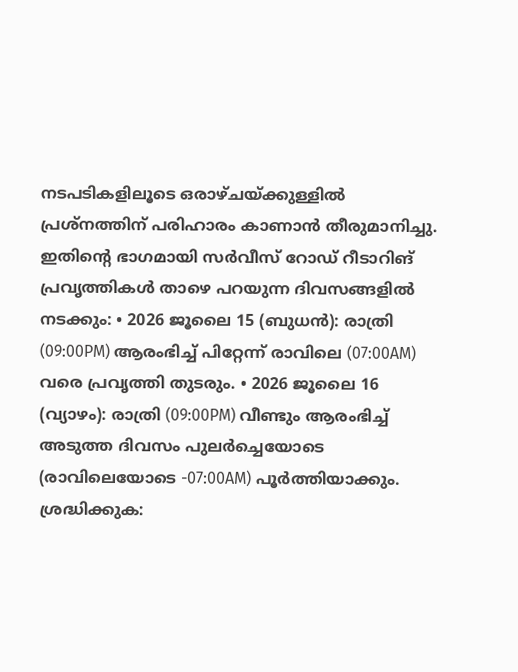നടപടികളിലൂടെ ഒരാഴ്ചയ്ക്കുള്ളിൽ പ്രശ്നത്തിന് പരിഹാരം കാണാൻ തീരുമാനിച്ചു. ഇതിന്റെ ഭാഗമായി സർവീസ് റോഡ് റീടാറിങ് പ്രവൃത്തികൾ താഴെ പറയുന്ന ദിവസങ്ങളിൽ നടക്കും: • 2026 ജൂലൈ 15 (ബുധൻ): രാത്രി (09:00PM) ആരംഭിച്ച് പിറ്റേന്ന് രാവിലെ (07:00AM) വരെ പ്രവൃത്തി തുടരും. • 2026 ജൂലൈ 16 (വ്യാഴം): രാത്രി (09:00PM) വീണ്ടും ആരംഭിച്ച് അടുത്ത ദിവസം പുലർച്ചെയോടെ (രാവിലെയോടെ -07:00AM) പൂർത്തിയാക്കും. ശ്രദ്ധിക്കുക: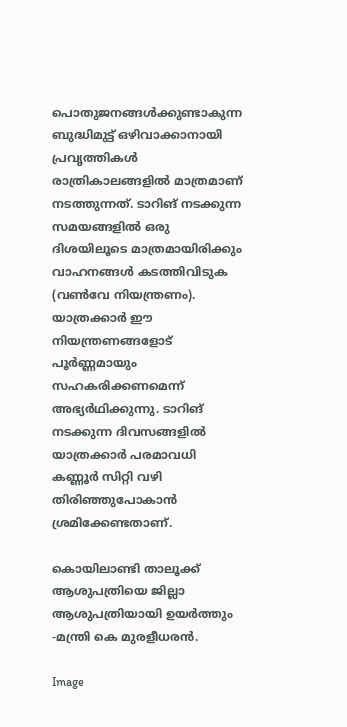പൊതുജനങ്ങൾക്കുണ്ടാകുന്ന ബുദ്ധിമുട്ട് ഒഴിവാക്കാനായി പ്രവൃത്തികൾ രാത്രികാലങ്ങളിൽ മാത്രമാണ് നടത്തുന്നത്. ടാറിങ് നടക്കുന്ന സമയങ്ങളിൽ ഒരു ദിശയിലൂടെ മാത്രമായിരിക്കും വാഹനങ്ങൾ കടത്തിവിടുക (വൺവേ നിയന്ത്രണം). യാത്രക്കാർ ഈ നിയന്ത്രണങ്ങളോട് പൂർണ്ണമായും സഹകരിക്കണമെന്ന് അഭ്യർഥിക്കുന്നു. ടാറിങ് നടക്കുന്ന ദിവസങ്ങളിൽ യാത്രക്കാർ പരമാവധി കണ്ണൂർ സിറ്റി വഴി തിരിഞ്ഞുപോകാൻ ശ്രമിക്കേണ്ടതാണ്.

കൊയിലാണ്ടി താലൂക്ക് ആശുപത്രിയെ ജില്ലാ ആശുപത്രിയായി ഉയര്‍ത്തും -മന്ത്രി കെ മുരളീധരന്‍.

Image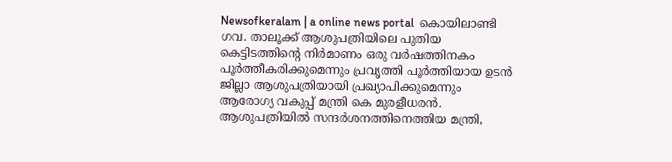Newsofkeralam | a online news portal  കൊയിലാണ്ടി ഗവ. താലൂക്ക് ആശുപത്രിയിലെ പുതിയ കെട്ടിടത്തിന്റെ നിര്‍മാണം ഒരു വര്‍ഷത്തിനകം പൂര്‍ത്തീകരിക്കുമെന്നും പ്രവൃത്തി പൂര്‍ത്തിയായ ഉടന്‍ ജില്ലാ ആശുപത്രിയായി പ്രഖ്യാപിക്കുമെന്നും ആരോഗ്യ വകുപ്പ് മന്ത്രി കെ മുരളീധരന്‍. ആശുപത്രിയില്‍ സന്ദര്‍ശനത്തിനെത്തിയ മന്ത്രി,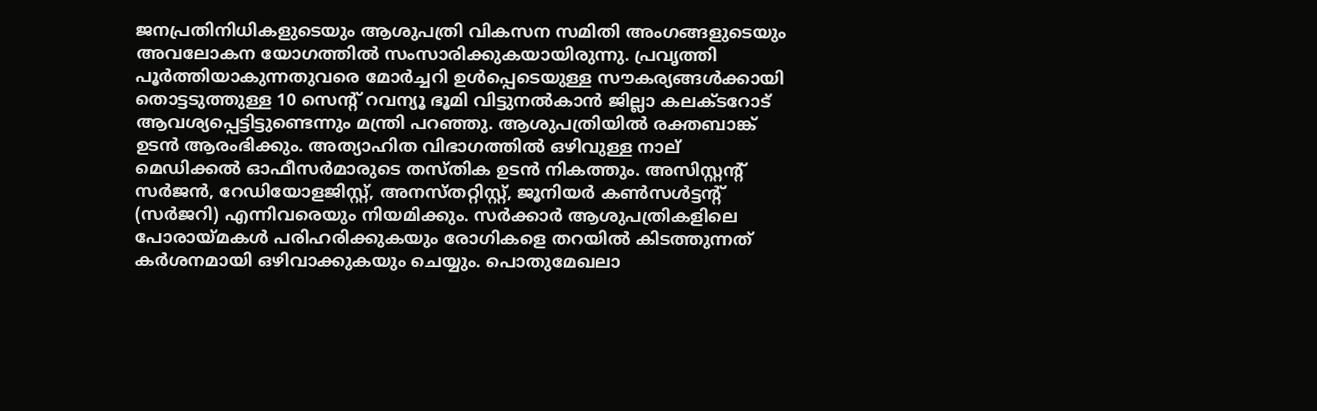ജനപ്രതിനിധികളുടെയും ആശുപത്രി വികസന സമിതി അംഗങ്ങളുടെയും അവലോകന യോഗത്തില്‍ സംസാരിക്കുകയായിരുന്നു. പ്രവൃത്തി പൂര്‍ത്തിയാകുന്നതുവരെ മോര്‍ച്ചറി ഉള്‍പ്പെടെയുള്ള സൗകര്യങ്ങള്‍ക്കായി തൊട്ടടുത്തുള്ള 10 സെന്റ് റവന്യൂ ഭൂമി വിട്ടുനല്‍കാന്‍ ജില്ലാ കലക്ടറോട് ആവശ്യപ്പെട്ടിട്ടുണ്ടെന്നും മന്ത്രി പറഞ്ഞു. ആശുപത്രിയില്‍ രക്തബാങ്ക് ഉടന്‍ ആരംഭിക്കും. അത്യാഹിത വിഭാഗത്തില്‍ ഒഴിവുള്ള നാല് മെഡിക്കല്‍ ഓഫീസര്‍മാരുടെ തസ്തിക ഉടന്‍ നികത്തും. അസിസ്റ്റന്റ് സര്‍ജന്‍, റേഡിയോളജിസ്റ്റ്, അനസ്തറ്റിസ്റ്റ്, ജൂനിയര്‍ കണ്‍സള്‍ട്ടന്റ് (സര്‍ജറി) എന്നിവരെയും നിയമിക്കും. സര്‍ക്കാര്‍ ആശുപത്രികളിലെ പോരായ്മകള്‍ പരിഹരിക്കുകയും രോഗികളെ തറയില്‍ കിടത്തുന്നത് കര്‍ശനമായി ഒഴിവാക്കുകയും ചെയ്യും. പൊതുമേഖലാ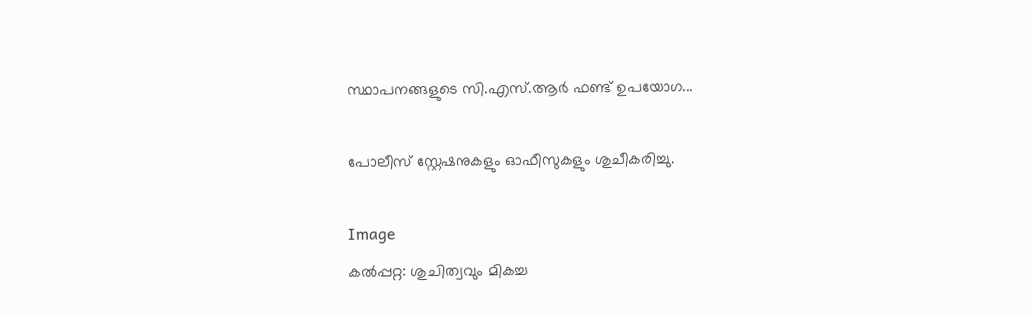സ്ഥാപനങ്ങളുടെ സി.എസ്.ആര്‍ ഫണ്ട് ഉപയോഗ...

പോലീസ് സ്റ്റേഷനുകളും ഓഫീസുകളും ശുചീകരിച്ചു.

Image
കൽപ്പറ്റ: ശുചിത്വവും മികച്ച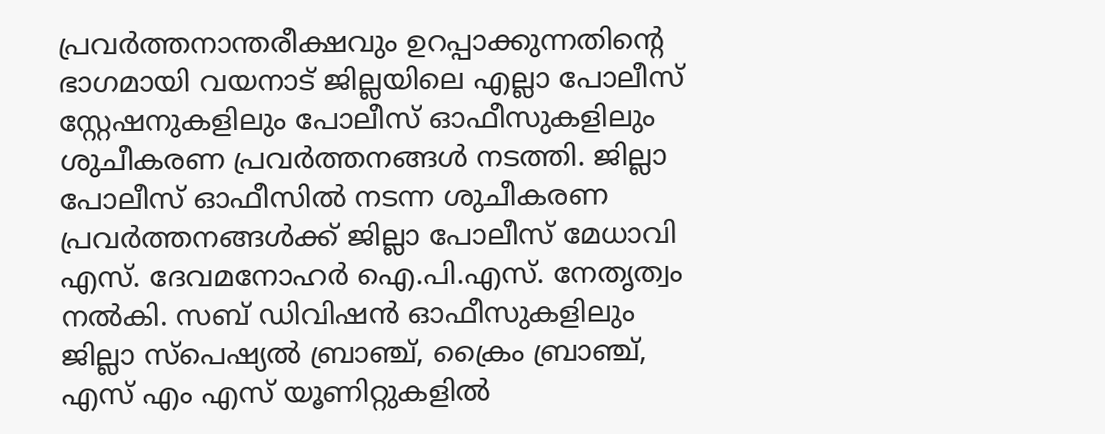പ്രവർത്തനാന്തരീക്ഷവും ഉറപ്പാക്കുന്നതിന്റെ ഭാഗമായി വയനാട് ജില്ലയിലെ എല്ലാ പോലീസ് സ്റ്റേഷനുകളിലും പോലീസ് ഓഫീസുകളിലും ശുചീകരണ പ്രവർത്തനങ്ങൾ നടത്തി. ജില്ലാ പോലീസ് ഓഫീസിൽ നടന്ന ശുചീകരണ പ്രവർത്തനങ്ങൾക്ക് ജില്ലാ പോലീസ് മേധാവി എസ്. ദേവമനോഹർ ഐ.പി.എസ്. നേതൃത്വം നൽകി. സബ് ഡിവിഷൻ ഓഫീസുകളിലും ജില്ലാ സ്പെഷ്യൽ ബ്രാഞ്ച്, ക്രൈം ബ്രാഞ്ച്, എസ് എം എസ് യൂണിറ്റുകളിൽ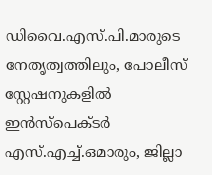ഡിവൈ.എസ്.പി.മാരുടെ നേതൃത്വത്തിലും, പോലീസ് സ്റ്റേഷനുകളിൽ ഇൻസ്‌പെക്ടർ എസ്.എച്ച്.ഒമാരും, ജില്ലാ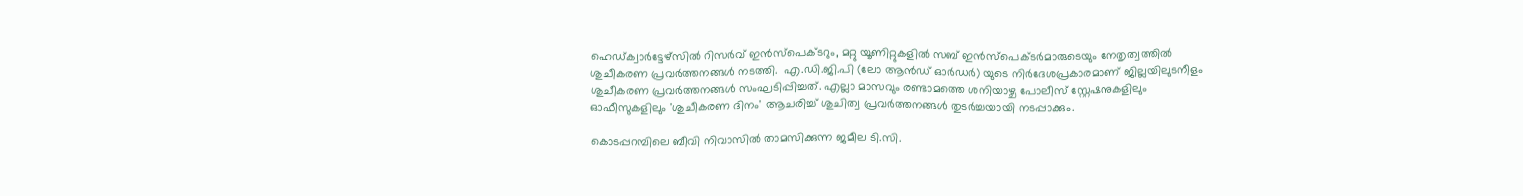ഹെഡ്‌ക്വാർട്ടേഴ്സിൽ റിസർവ് ഇൻസ്‌പെക്ടറും, മറ്റു യൂണിറ്റുകളിൽ സബ് ഇൻസ്‌പെക്ടർമാരുടെയും നേതൃത്വത്തിൽ ശുചീകരണ പ്രവർത്തനങ്ങൾ നടത്തി.  എ.ഡി.ജി.പി (ലോ ആൻഡ് ഓർഡർ) യുടെ നിർദേശപ്രകാരമാണ് ജില്ലയിലുടനീളം ശുചീകരണ പ്രവർത്തനങ്ങൾ സംഘടിപ്പിച്ചത്. എല്ലാ മാസവും രണ്ടാമത്തെ ശനിയാഴ്ച പോലീസ് സ്റ്റേഷനുകളിലും ഓഫീസുകളിലും 'ശുചീകരണ ദിനം' ആചരിച്ച് ശുചിത്വ പ്രവർത്തനങ്ങൾ തുടർച്ചയായി നടപ്പാക്കും.

കൊടപ്പറമ്പിലെ ബീവി നിവാസിൽ താമസിക്കുന്ന ജമീല ടി.സി.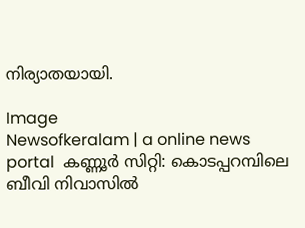നിര്യാതയായി.

Image
Newsofkeralam | a online news portal  കണ്ണൂർ സിറ്റി: കൊടപ്പറമ്പിലെ ബീവി നിവാസിൽ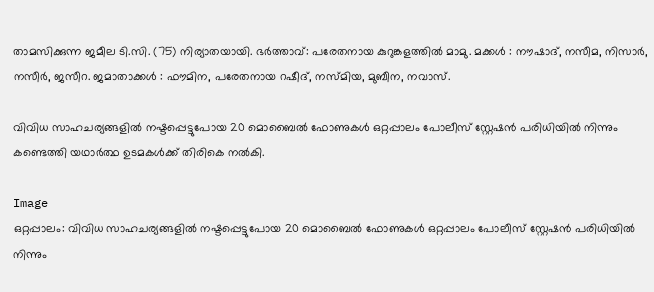താമസിക്കുന്ന ജമീല ടി.സി. (75) നിര്യാതയായി. ഭർത്താവ്: പരേതനായ കുറുങ്കളത്തിൽ മാമു. മക്കൾ : നൗഷാദ്, നസീമ, നിസാർ, നസീർ, ജസീറ. ജമാതാക്കൾ : ഫൗമിന, പരേതനായ റഷീദ്, നസ്മിയ, മുബീന, നവാസ്.

വിവിധ സാഹചര്യങ്ങളിൽ നഷ്ടപ്പെട്ടുപോയ 20 മൊബൈൽ ഫോണുകൾ ഒറ്റപ്പാലം പോലീസ് സ്റ്റേഷൻ പരിധിയിൽ നിന്നും കണ്ടെത്തി യഥാർത്ഥ ഉടമകൾക്ക് തിരികെ നൽകി.

Image
ഒറ്റപ്പാലം: വിവിധ സാഹചര്യങ്ങളിൽ നഷ്ടപ്പെട്ടുപോയ 20 മൊബൈൽ ഫോണുകൾ ഒറ്റപ്പാലം പോലീസ് സ്റ്റേഷൻ പരിധിയിൽ നിന്നും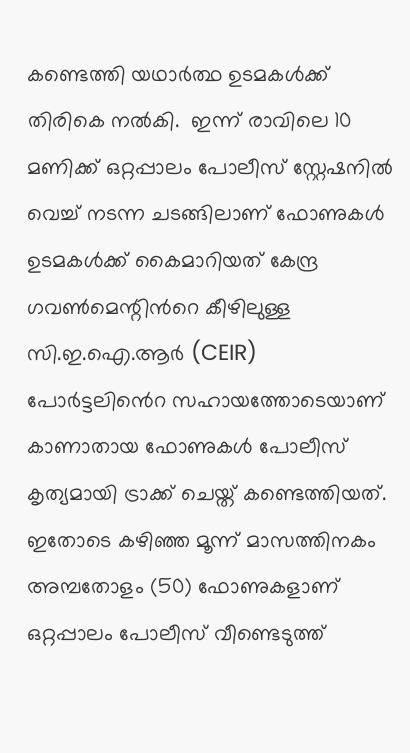കണ്ടെത്തി യഥാർത്ഥ ഉടമകൾക്ക് തിരികെ നൽകി.  ഇന്ന് രാവിലെ 10 മണിക്ക് ഒറ്റപ്പാലം പോലീസ് സ്റ്റേഷനിൽ വെച്ച് നടന്ന ചടങ്ങിലാണ് ഫോണുകൾ ഉടമകൾക്ക് കൈമാറിയത് കേന്ദ്ര ഗവൺമെന്റിൻറെ കീഴിലുള്ള സി.ഇ.ഐ.ആർ (CEIR) പോർട്ടലിൻെറ സഹായത്തോടെയാണ് കാണാതായ ഫോണുകൾ പോലീസ് കൃത്യമായി ട്രാക്ക് ചെയ്ത് കണ്ടെത്തിയത്. ഇതോടെ കഴിഞ്ഞ മൂന്ന് മാസത്തിനകം അമ്പതോളം (50) ഫോണുകളാണ് ഒറ്റപ്പാലം പോലീസ് വീണ്ടെടുത്ത്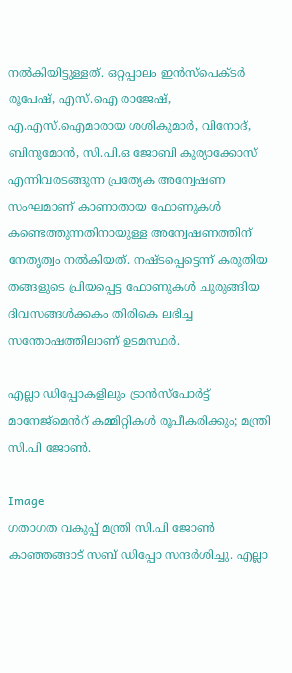നൽകിയിട്ടുള്ളത്. ഒറ്റപ്പാലം ഇൻസ്പെക്ടർ രൂപേഷ്, എസ്.ഐ രാജേഷ്, എ.എസ്.ഐമാരായ ശശികുമാർ, വിനോദ്, ബിനുമോൻ, സി.പി.ഒ ജോബി കുര്യാക്കോസ് എന്നിവരടങ്ങുന്ന പ്രത്യേക അന്വേഷണ സംഘമാണ് കാണാതായ ഫോണുകൾ കണ്ടെത്തുന്നതിനായുള്ള അന്വേഷണത്തിന് നേതൃത്വം നൽകിയത്. നഷ്ടപ്പെട്ടെന്ന് കരുതിയ തങ്ങളുടെ പ്രിയപ്പെട്ട ഫോണുകൾ ചുരുങ്ങിയ ദിവസങ്ങൾക്കകം തിരികെ ലഭിച്ച സന്തോഷത്തിലാണ് ഉടമസ്ഥർ.

എല്ലാ ഡിപ്പോകളിലും ട്രാൻസ്പോർട്ട് മാനേജ്മെൻറ് കമ്മിറ്റികൾ രൂപീകരിക്കും; മന്ത്രി സി.പി ജോൺ.

Image
ഗതാഗത വകുപ്പ് മന്ത്രി സി.പി ജോൺ കാഞ്ഞങ്ങാട് സബ് ഡിപ്പോ സന്ദർശിച്ചു. എല്ലാ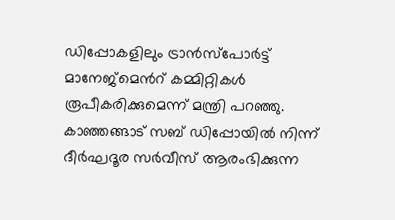ഡിപ്പോകളിലും ട്രാൻസ്പോർട്ട് മാനേജ്മെൻറ് കമ്മിറ്റികൾ രൂപീകരിക്കുമെന്ന് മന്ത്രി പറഞ്ഞു. കാഞ്ഞങ്ങാട് സബ് ഡിപ്പോയിൽ നിന്ന് ദീർഘദൂര സർവീസ് ആരംഭിക്കുന്ന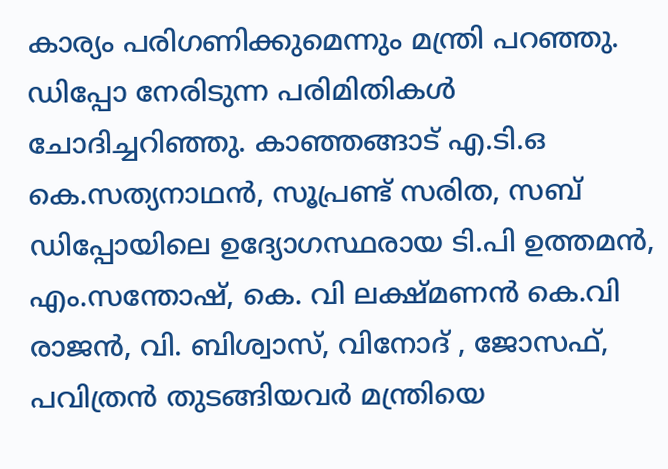കാര്യം പരിഗണിക്കുമെന്നും മന്ത്രി പറഞ്ഞു. ഡിപ്പോ നേരിടുന്ന പരിമിതികൾ ചോദിച്ചറിഞ്ഞു. കാഞ്ഞങ്ങാട് എ.ടി.ഒ കെ.സത്യനാഥൻ, സൂപ്രണ്ട് സരിത, സബ് ഡിപ്പോയിലെ ഉദ്യോഗസ്ഥരായ ടി.പി ഉത്തമൻ, എം.സന്തോഷ്, കെ. വി ലക്ഷ്മണൻ കെ.വി രാജൻ, വി. ബിശ്വാസ്, വിനോദ് , ജോസഫ്, പവിത്രൻ തുടങ്ങിയവർ മന്ത്രിയെ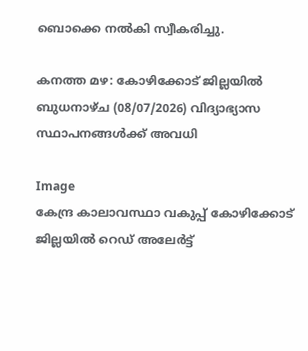ബൊക്കെ നൽകി സ്വീകരിച്ചു.

കനത്ത മഴ: കോഴിക്കോട് ജില്ലയിൽ ബുധനാഴ്ച (08/07/2026) വിദ്യാഭ്യാസ സ്ഥാപനങ്ങൾക്ക് അവധി

Image
കേന്ദ്ര കാലാവസ്ഥാ വകുപ്പ് കോഴിക്കോട് ജില്ലയിൽ റെഡ് അലേർട്ട്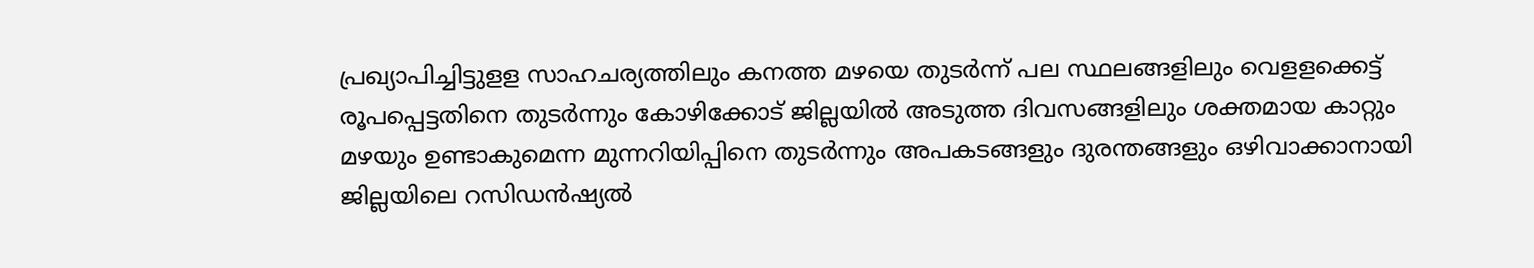പ്രഖ്യാപിച്ചിട്ടുളള സാഹചര്യത്തിലും കനത്ത മഴയെ തുടർന്ന് പല സ്ഥലങ്ങളിലും വെളളക്കെട്ട് രൂപപ്പെട്ടതിനെ തുടർന്നും കോഴിക്കോട് ജില്ലയിൽ അടുത്ത ദിവസങ്ങളിലും ശക്തമായ കാറ്റും മഴയും ഉണ്ടാകുമെന്ന മുന്നറിയിപ്പിനെ തുടർന്നും അപകടങ്ങളും ദുരന്തങ്ങളും ഒഴിവാക്കാനായി ജില്ലയിലെ റസിഡൻഷ്യൽ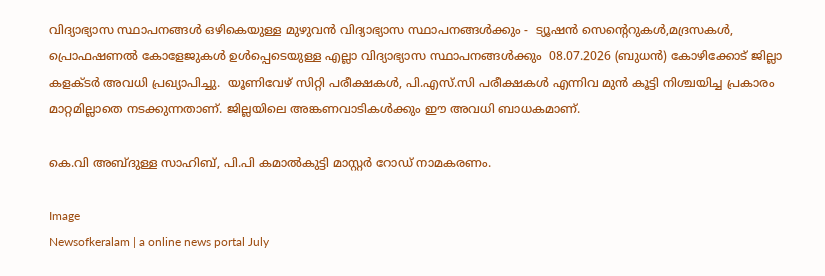വിദ്യാഭ്യാസ സ്ഥാപനങ്ങൾ ഒഴികെയുള്ള മുഴുവൻ വിദ്യാഭ്യാസ സ്ഥാപനങ്ങൾക്കും -  ട്യൂഷൻ സെൻ്റെറുകൾ,മദ്രസകൾ, പ്രൊഫഷണൽ കോളേജുകൾ ഉൾപ്പെടെയുള്ള എല്ലാ വിദ്യാഭ്യാസ സ്ഥാപനങ്ങൾക്കും  08.07.2026 (ബുധൻ) കോഴിക്കോട് ജില്ലാ കളക്ടർ അവധി പ്രഖ്യാപിച്ചു.  യൂണിവേഴ് സിറ്റി പരീക്ഷകൾ, പി.എസ്.സി പരീക്ഷകൾ എന്നിവ മുൻ കൂട്ടി നിശ്ചയിച്ച പ്രകാരം മാറ്റമില്ലാതെ നടക്കുന്നതാണ്. ജില്ലയിലെ അങ്കണവാടികൾക്കും ഈ അവധി ബാധകമാണ്.

കെ.വി അബ്ദുള്ള സാഹിബ്, പി.പി കമാൽകുട്ടി മാസ്റ്റർ റോഡ് നാമകരണം.

Image
Newsofkeralam | a online news portal July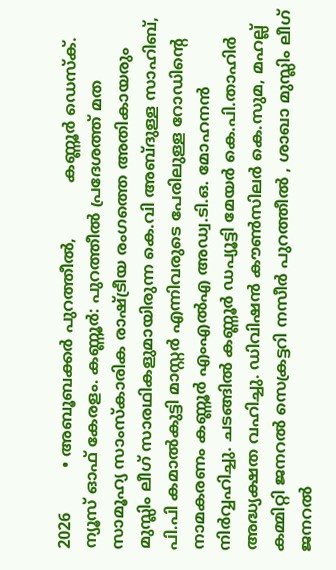2026         • അബൂബക്കർ പുറത്തീൽ,           കണ്ണൂർ ഡെസ്ക്. ന്യൂസ്‌ ഓഫ് കേരളം. കണ്ണൂർ: പുറത്തീൽ പ്രദേശത്ത് മത സാമൂഹ്യ സാംസ്കാരിക രാഷ്ട്രീയ രംഗത്തെ അതികായരും മുസ്ലിം ലീഗ് സാരഥികളുമായിരുന്ന കെ.വി അബ്ദുള്ള സാഹിബ്, പി.പി കമാൽകുട്ടി മാസ്റ്റർ എന്നിവരുടെ പേരിലുള്ള റോഡിൻ്റെ നാമകരണം കണ്ണൂർ എംഎൽഎ അഡ്വ.ടി.ഒ. മോഹനൻ നിർവ്വഹിച്ചു. ചടങ്ങിൽ കണ്ണൂർ ഡപ്യൂട്ടി മേയർ കെ.പി.താഹിർ അദ്ധ്യക്ഷത വഹിച്ചു. ഡിവിഷൻ കൗൺസിലർ കെ.സുമ, മഹല്ല് കമ്മിറ്റി ജനറൽ സെക്രട്ടറി നസീർ പുറത്തീൽ , ശാഖാ മുസ്ലിം ലീഗ് ജനറൽ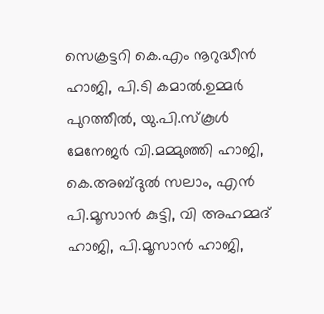സെക്രട്ടറി കെ.എം നൂറുദ്ധീൻ ഹാജി, പി.ടി കമാൽ.ഉമ്മർ പുറത്തീൽ, യു.പി.സ്കൂൾ മേനേജർ വി.മമ്മുഞ്ഞി ഹാജി, കെ.അബ്ദുൽ സലാം, എൻ പി.മൂസാൻ കുട്ടി, വി അഹമ്മദ് ഹാജി, പി.മൂസാൻ ഹാജി,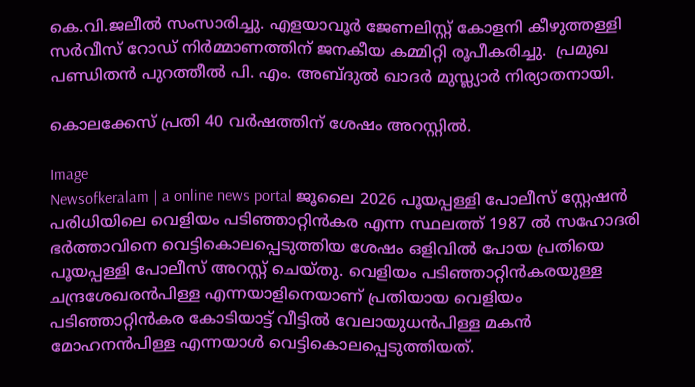കെ.വി.ജലീൽ സംസാരിച്ചു. എളയാവൂർ ജേണലിസ്റ്റ് കോളനി കീഴുത്തള്ളി സർവീസ് റോഡ് നിർമ്മാണത്തിന് ജനകീയ കമ്മിറ്റി രൂപീകരിച്ചു.  പ്രമുഖ പണ്ഡിതൻ പുറത്തീൽ പി. എം. അബ്ദുൽ ഖാദർ മുസ്ല്യാർ നിര്യാതനായി.

കൊലക്കേസ് പ്രതി 40 വർഷത്തിന് ശേഷം അറസ്റ്റിൽ.

Image
Newsofkeralam | a online news portal ജൂലൈ 2026 പൂയപ്പള്ളി പോലീസ് സ്റ്റേഷൻ പരിധിയിലെ വെളിയം പടിഞ്ഞാറ്റിൻകര എന്ന സ്ഥലത്ത് 1987 ൽ സഹോദരി ഭർത്താവിനെ വെട്ടികൊലപ്പെടുത്തിയ ശേഷം ഒളിവിൽ പോയ പ്രതിയെ പൂയപ്പള്ളി പോലീസ് അറസ്റ്റ് ചെയ്തു. വെളിയം പടിഞ്ഞാറ്റിൻകരയുള്ള ചന്ദ്രശേഖരൻപിള്ള എന്നയാളിനെയാണ് പ്രതിയായ വെളിയം പടിഞ്ഞാറ്റിൻകര കോടിയാട്ട് വീട്ടിൽ വേലായുധൻപിള്ള മകൻ മോഹനൻപിള്ള എന്നയാൾ വെട്ടികൊലപ്പെടുത്തിയത്.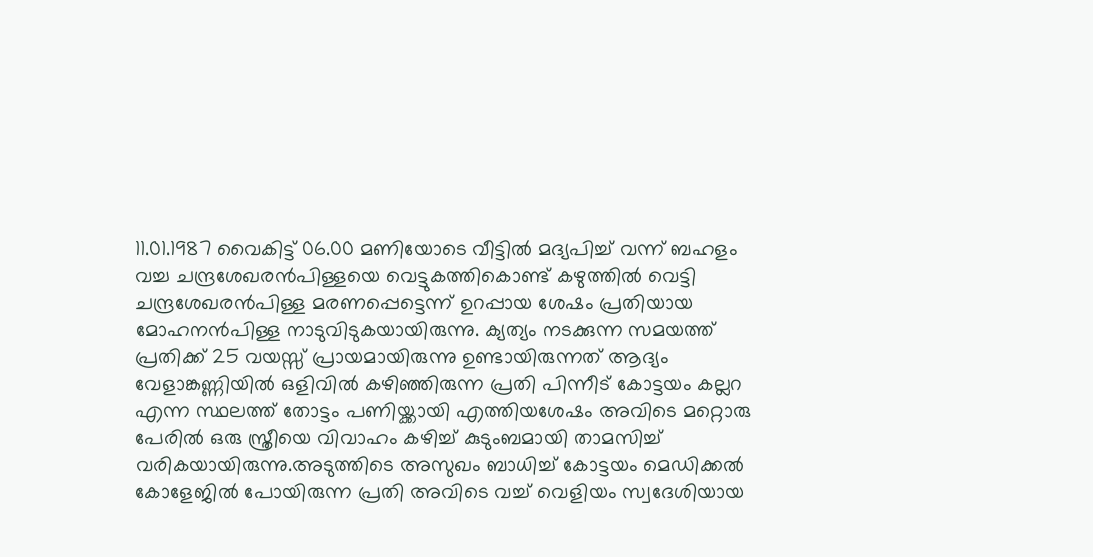11.01.1987 വൈകിട്ട് 06.00 മണിയോടെ വീട്ടിൽ മദ്യപിച്ച് വന്ന് ബഹളം വച്ച ചന്ദ്രശേഖരൻപിള്ളയെ വെട്ടുകത്തികൊണ്ട് കഴുത്തിൽ വെട്ടി ചന്ദ്രശേഖരൻപിള്ള മരണപ്പെട്ടെന്ന് ഉറപ്പായ ശേഷം പ്രതിയായ മോഹനൻപിള്ള നാടുവിടുകയായിരുന്നു. ക്യത്യം നടക്കുന്ന സമയത്ത് പ്രതിക്ക് 25 വയസ്സ് പ്രായമായിരുന്നു ഉണ്ടായിരുന്നത് ആദ്യം വേളാങ്കണ്ണിയിൽ ഒളിവിൽ കഴിഞ്ഞിരുന്ന പ്രതി പിന്നീട് കോട്ടയം കല്ലറ എന്ന സ്ഥലത്ത് തോട്ടം പണിയ്ക്കായി എത്തിയശേഷം അവിടെ മറ്റൊരു പേരിൽ ഒരു സ്ത്രീയെ വിവാഹം കഴിച്ച് കുടുംബമായി താമസിച്ച് വരികയായിരുന്നു.അടുത്തിടെ അസുഖം ബാധിച്ച് കോട്ടയം മെഡിക്കൽ കോളേജിൽ പോയിരുന്ന പ്രതി അവിടെ വച്ച് വെളിയം സ്വദേശിയായ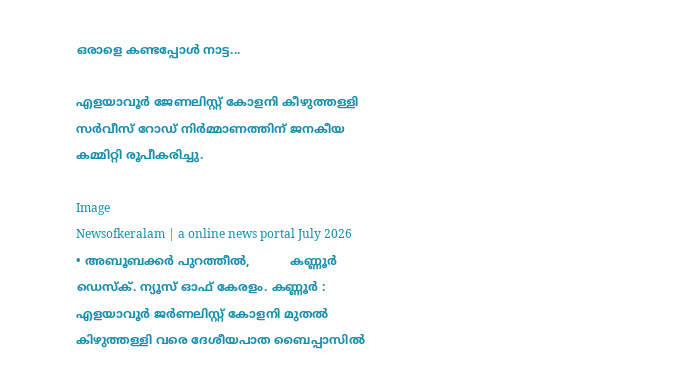ഒരാളെ കണ്ടപ്പോൾ നാട്ട...

എളയാവൂർ ജേണലിസ്റ്റ് കോളനി കീഴുത്തള്ളി സർവീസ് റോഡ് നിർമ്മാണത്തിന് ജനകീയ കമ്മിറ്റി രൂപീകരിച്ചു.

Image
Newsofkeralam | a online news portal July 2026                     • അബൂബക്കർ പുറത്തീൽ,           കണ്ണൂർ ഡെസ്ക്. ന്യൂസ്‌ ഓഫ് കേരളം. കണ്ണൂർ : എളയാവൂർ ജർണലിസ്റ്റ് കോളനി മുതൽ കിഴുത്തള്ളി വരെ ദേശീയപാത ബൈപ്പാസിൽ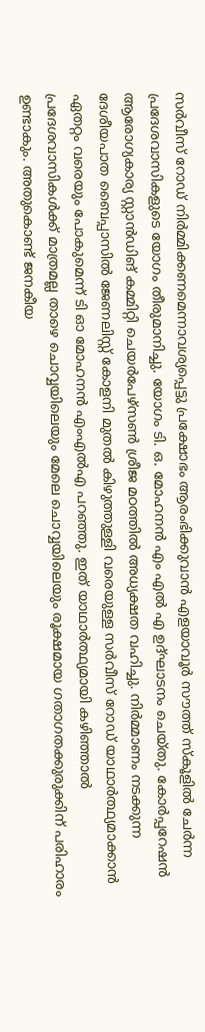സർവീസ് റോഡ് നിർമ്മിക്കണമെന്നാവശ്യപ്പെട്ടു പ്രക്ഷോഭം ആരംഭിക്കുവാൻ എളയാവൂർ സൗത്ത് സ്കൂളിൽ ചേർന്ന പ്രദേശവാസികളുടെ യോഗം തീരുമാനിച്ചു. യോഗം ടി. ഒ. മോഹനൻ എം എൽ എ ഉദ്ഘാടനം ചെയ്തു. കോർപ്പറേഷൻ ആരോഗ്യകാര്യ സ്റ്റാൻഡിങ് കമ്മിറ്റി ചെയർപേഴ്സൺ ശ്രീജ മഠത്തിൽ അധ്യക്ഷത വഹിച്ചു. നിർമ്മാണം നടക്കുന്ന ദേശീയപാത ബൈപ്പാസിൽ ജേണലിസ്റ്റ് കോളനി മുതൽ കിഴുത്തുള്ളി വരെയുള്ള സർവീസ് റോഡ് യാഥാർത്ഥ്യമാക്കാൻ ഏതറ്റം വരെയും പോകുമെന്ന് ടി ഓ മോഹനൻ എംഎൽഎ പറഞ്ഞു. ഇത് യാഥാർത്ഥ്യമായി കഴിഞ്ഞാൽ പ്രദേശവാസികൾക്ക് മാത്രമല്ല താഴെ ചൊവ്വയിലെയും മേലെ ചൊവ്വയിലെയും രൂക്ഷമായ ഗതാഗതക്കുരുക്കിന് പരിഹാരം ഉണ്ടാകും. അതുകൊണ്ട് ജനകീയ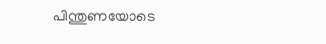പിന്തുണയോടെ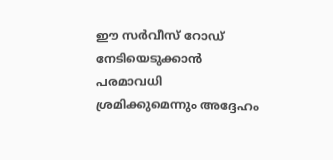ഈ സർവീസ് റോഡ് നേടിയെടുക്കാൻ പരമാവധി ശ്രമിക്കുമെന്നും അദ്ദേഹം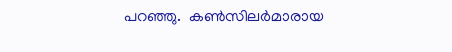പറഞ്ഞു.  കൺസിലർമാരായ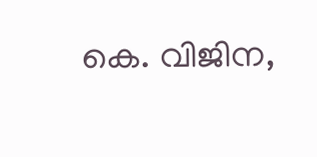കെ. വിജിന,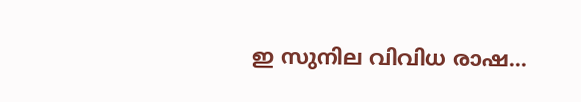ഇ സുനില വിവിധ രാഷ...